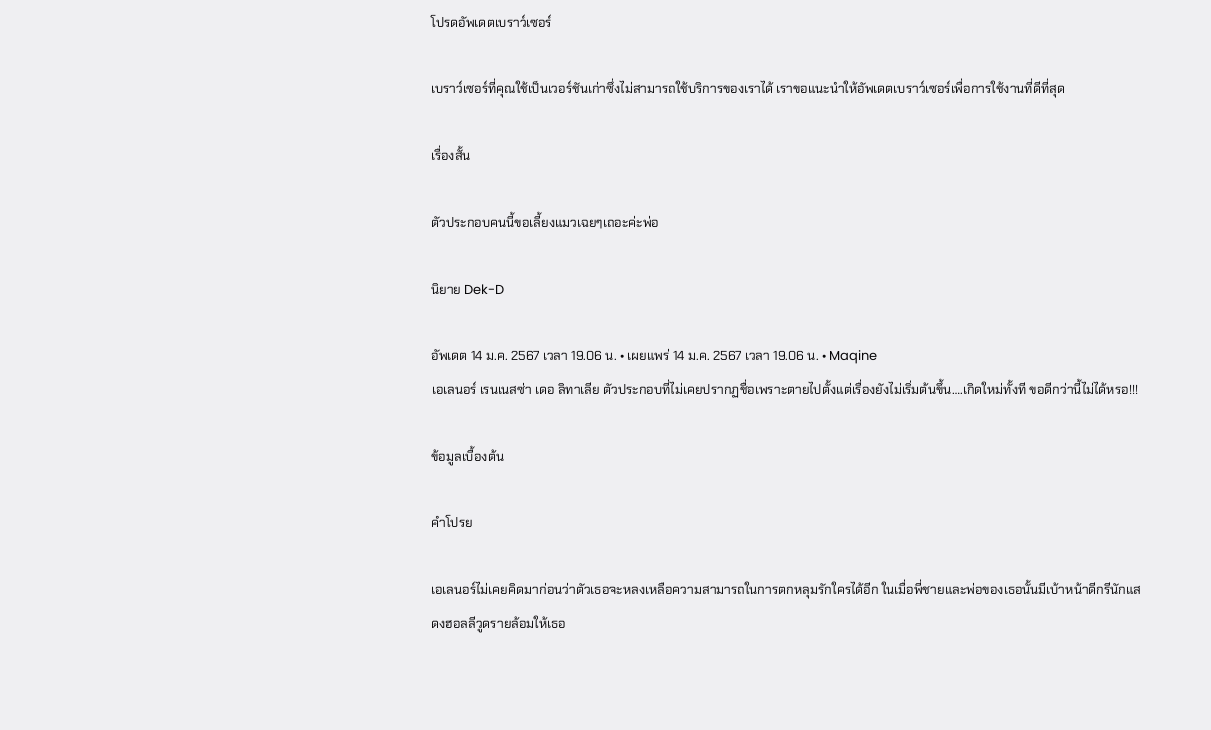โปรดอัพเดตเบราว์เซอร์

เบราว์เซอร์ที่คุณใช้เป็นเวอร์ชันเก่าซึ่งไม่สามารถใช้บริการของเราได้ เราขอแนะนำให้อัพเดตเบราว์เซอร์เพื่อการใช้งานที่ดีที่สุด

เรื่องสั้น

ตัวประกอบคนนี้ขอเลี้ยงแมวเฉยๆเถอะค่ะพ่อ

นิยาย Dek-D

อัพเดต 14 ม.ค. 2567 เวลา 19.06 น. • เผยแพร่ 14 ม.ค. 2567 เวลา 19.06 น. • Maqine
เอเลนอร์ เรนเนสซ่า เดอ ลิทาเลีย ตัวประกอบที่ไม่เคยปรากฏชื่อเพราะตายไปตั้งแต่เรื่องยังไม่เริ่มต้นขึ้น….เกิดใหม่ทั้งที ขอดีกว่านี้ไม่ได้หรอ!!!

ข้อมูลเบื้องต้น

คำโปรย

เอเลนอร์ไม่เคยคิดมาก่อนว่าตัวเธอจะหลงเหลือความสามารถในการตกหลุมรักใครได้อีก ในเมื่อพี่ชายและพ่อของเธอนั้นมีเบ้าหน้าดีกรีนักแสดงฮอลลีวูดรายล้อมให้เธอ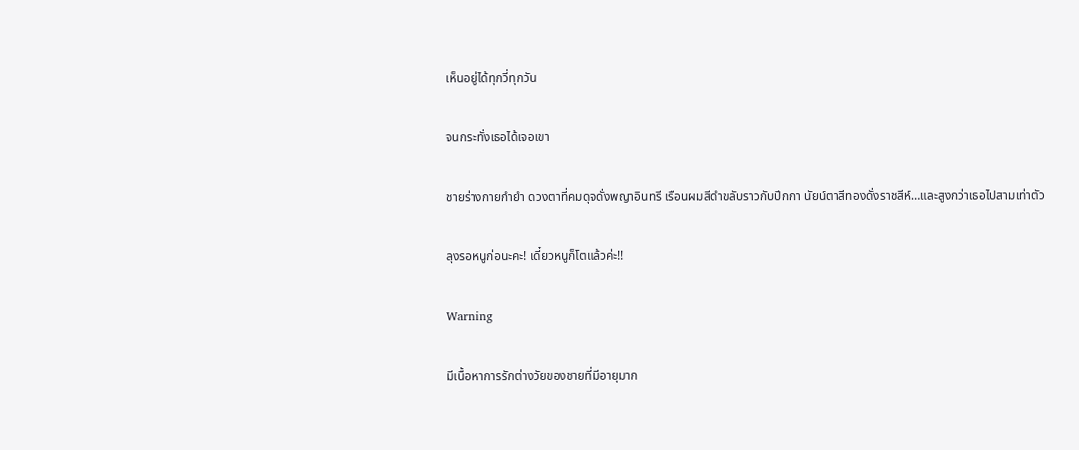เห็นอยู่ได้ทุกวี่ทุกวัน

จนกระทั่งเธอได้เจอเขา

ชายร่างกายกำยำ ดวงตาที่คมดุจดั่งพญาอินทรี เรือนผมสีดำขลับราวกับปีกกา นัยน์ตาสีทองดั่งราชสีห์…และสูงกว่าเธอไปสามเท่าตัว

ลุงรอหนูก่อนะคะ! เดี๋ยวหนูก็โตแล้วค่ะ!!

Warning

มีเนื้อหาการรักต่างวัยของชายที่มีอายุมาก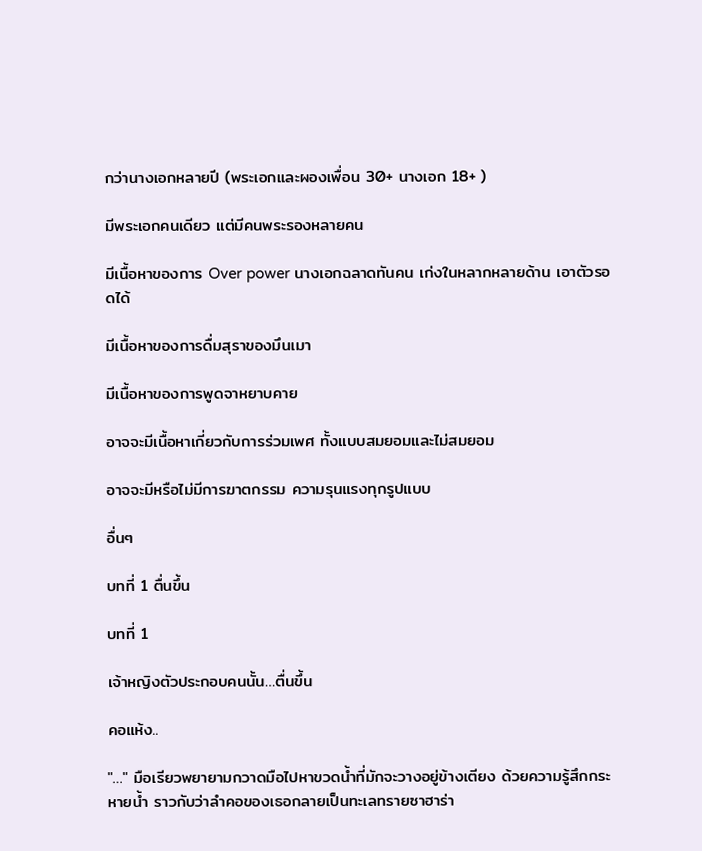กว่านางเอกหลายปี (พระเอกและผองเพื่อน 30+ นางเอก 18+ )

มีพระเอกคนเดียว แต่มีคนพระรองหลายคน

มีเนื้อหาของการ Over power นางเอกฉลาดทันคน เก่งในหลากหลายด้าน เอาตัวรอดได้

มีเนื้อหาของการดื่มสุราของมึนเมา

มีเนื้อหาของการพูดจาหยาบคาย

อาจจะมีเนื้อหาเกี่ยวกับการร่วมเพศ ทั้งแบบสมยอมและไม่สมยอม

อาจจะมีหรือไม่มีการฆาตกรรม ความรุนแรงทุกรูปแบบ

อื่นๆ

บทที่ 1 ตื่นขึ้น

บทที่ 1

เจ้าหญิงตัวประกอบคนนั้น…ตื่นขึ้น

คอแห้ง..

"…" มือเรียวพยายามกวาดมือไปหาขวดน้ำที่มักจะวางอยู่ข้างเตียง ด้วยความรู้สึกกระหายน้ำ ราวกับว่าลำคอของเธอกลายเป็นทะเลทรายซาฮาร่า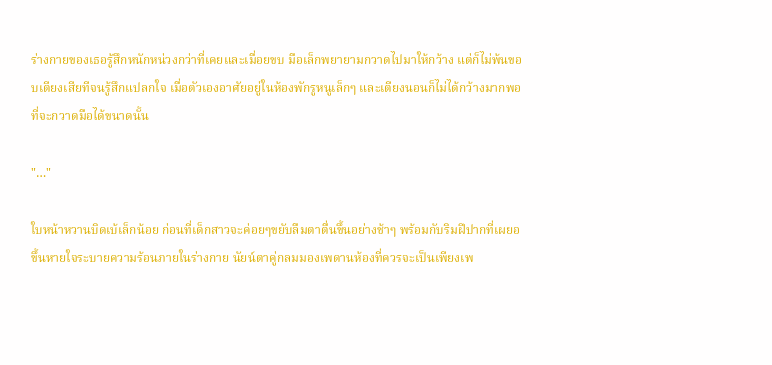ร่างกายของเธอรู้สึกหนักหน่วงกว่าที่เคยและเมื่อยขบ มือเล็กพยายามกวาดไปมาให้กว้าง แต่ก็ไม่พ้นขอบเตียงเสียทีจนรู้สึกแปลกใจ เมื่อตัวเองอาศัยอยู่ในห้องพักรูหนูเล็กๆ และเตียงนอนก็ไม่ได้กว้างมากพอที่จะกวาดมือได้ขนาดนั้น

"…"

ใบหน้าหวานบิดเบ้เล็กน้อย ก่อนที่เด็กสาวจะค่อยๆขยับลืมตาตื่นขึ้นอย่างช้าๆ พร้อมกับริมฝีปากที่เผยอขึ้นหายใจระบายความร้อนภายในร่างกาย นัยน์ตาคู่กลมมองเพดานห้องที่ควรจะเป็นเพียงเพ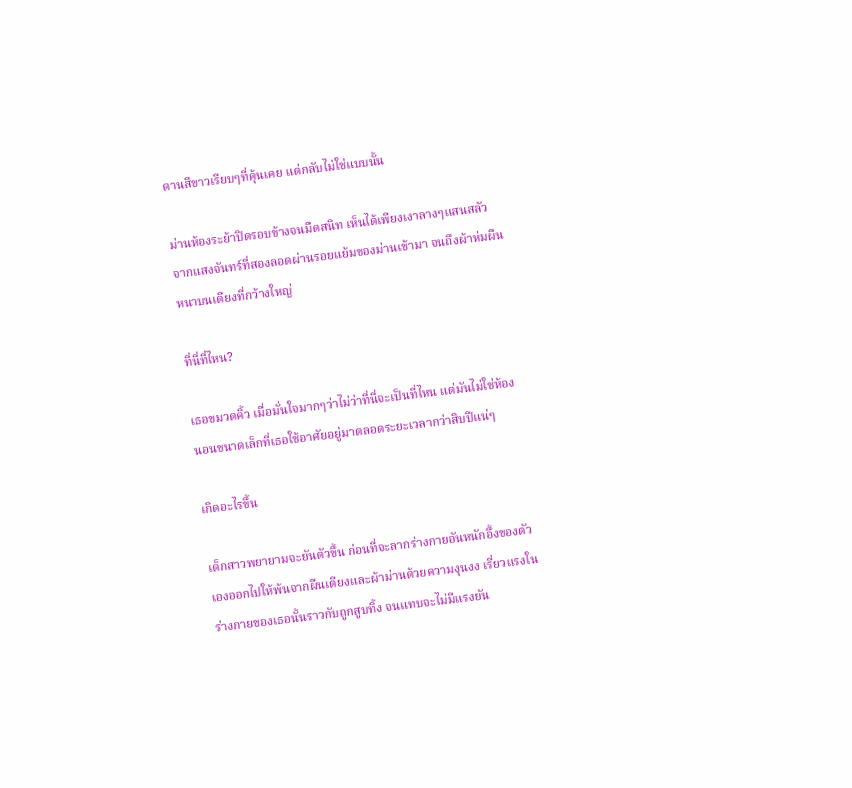ดานสีขาวเรียบๆที่คุ้นเคย แต่กลับไม่ใช่แบบนั้น

ม่านห้องระย้าปิดรอบข้างจนมืดสนิท เห็นได้เพียงเงาลางๆแสนสลัวจากแสงจันทร์ที่สองลอดผ่านรอยแย้มของม่านเข้ามา จนถึงผ้าห่มผืนหนาบนเตียงที่กว้างใหญ่

ที่นี่ที่ไหน?

เธอขมวดคิ้ว เมื่อมั่นใจมากๆว่าไม่ว่าที่นี่จะเป็นที่ไหน แต่มันไม่ใช่ห้องนอนขนาดเล็กที่เธอใช้อาศัยอยู่มาตลอดระยะเวลากว่าสิบปีแน่ๆ

เกิดอะไรขึ้น

เด็กสาวพยายามจะยันตัวขึ้น ก่อนที่จะลากร่างกายอันหนักอึ้งของตัวเองออกไปให้พ้นจากผืนเตียงและผ้าม่านด้วยความงุนงง เรี่ยวแรงในร่างกายของเธอนั้นราวกับถูกสูบทิ้ง จนแทบจะไม่มีแรงยัน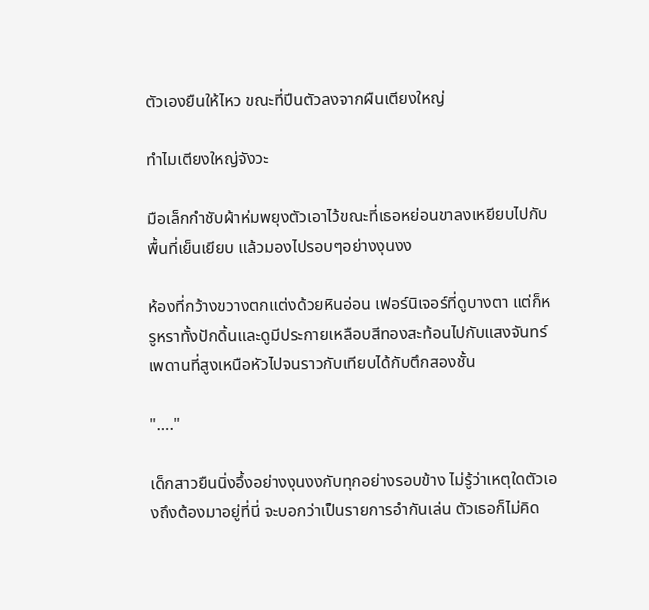ตัวเองยืนให้ไหว ขณะที่ปีนตัวลงจากผืนเตียงใหญ่

ทำไมเตียงใหญ่จังวะ

มือเล็กกำชับผ้าห่มพยุงตัวเอาไว้ขณะที่เธอหย่อนขาลงเหยียบไปกับพื้นที่เย็นเยียบ แล้วมองไปรอบๆอย่างงุนงง

ห้องที่กว้างขวางตกแต่งด้วยหินอ่อน เฟอร์นิเจอร์ที่ดูบางตา แต่ก็หรูหราทั้งปักดิ้นและดูมีประกายเหลือบสีทองสะท้อนไปกับแสงจันทร์ เพดานที่สูงเหนือหัวไปจนราวกับเทียบได้กับตึกสองชั้น

"…."

เด็กสาวยืนนิ่งอึ้งอย่างงุนงงกับทุกอย่างรอบข้าง ไม่รู้ว่าเหตุใดตัวเองถึงต้องมาอยู่ที่นี่ จะบอกว่าเป็นรายการอำกันเล่น ตัวเธอก็ไม่คิด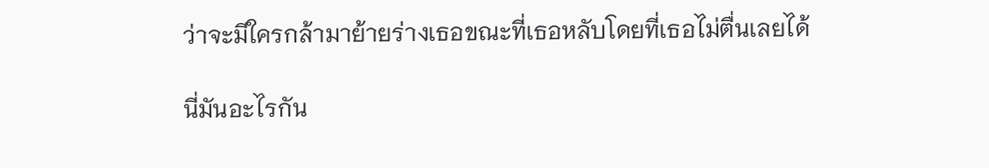ว่าจะมีใครกล้ามาย้ายร่างเธอขณะที่เธอหลับโดยที่เธอไม่ตื่นเลยได้

นี่มันอะไรกัน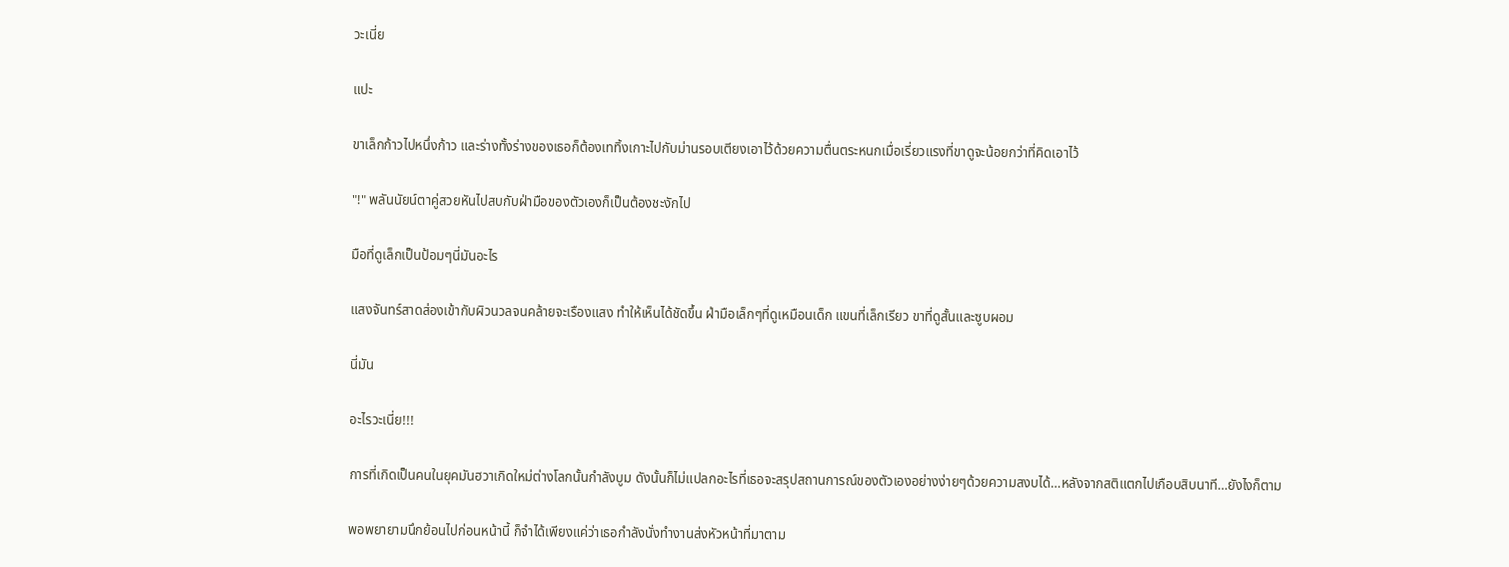วะเนี่ย

แปะ

ขาเล็กก้าวไปหนึ่งก้าว และร่างทั้งร่างของเธอก็ต้องเททิ้งเกาะไปกับม่านรอบเตียงเอาไว้ด้วยความตื่นตระหนกเมื่อเรี่ยวแรงที่ขาดูจะน้อยกว่าที่คิดเอาไว้

"!" พลันนัยน์ตาคู่สวยหันไปสบกับฝ่ามือของตัวเองก็เป็นต้องชะงักไป

มือที่ดูเล็กเป็นป้อมๆนี่มันอะไร

แสงจันทร์สาดส่องเข้ากับผิวนวลจนคล้ายจะเรืองแสง ทำให้เห็นได้ชัดขึ้น ฝ่ามือเล็กๆที่ดูเหมือนเด็ก แขนที่เล็กเรียว ขาที่ดูสั้นและซูบผอม

นี่มัน

อะไรวะเนี่ย!!!

การที่เกิดเป็นคนในยุคมันฮวาเกิดใหม่ต่างโลกนั้นกำลังบูม ดังนั้นก็ไม่แปลกอะไรที่เธอจะสรุปสถานการณ์ของตัวเองอย่างง่ายๆด้วยความสงบได้…หลังจากสติแตกไปเกือบสิบนาที…ยังไงก็ตาม

พอพยายามนึกย้อนไปก่อนหน้านี้ ก็จำได้เพียงแค่ว่าเธอกำลังนั่งทำงานส่งหัวหน้าที่มาตาม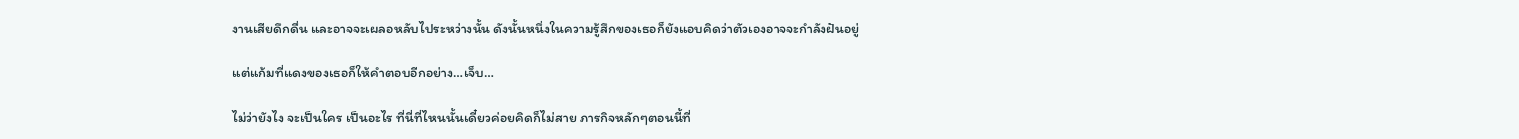งานเสียดึกดื่น และอาจจะเผลอหลับไประหว่างนั้น ดังนั้นหนึ่งในความรู้สึกของเธอก็ยังแอบคิดว่าตัวเองอาจจะกำลังฝันอยู่

แต่แก้มที่แดงของเธอก็ให้คำตอบอีกอย่าง…เจ็บ…

ไม่ว่ายังไง จะเป็นใคร เป็นอะไร ที่นี่ที่ไหนนั้นเดี๋ยวค่อยคิดก็ไม่สาย ภารกิจหลักๆตอนนี้ที่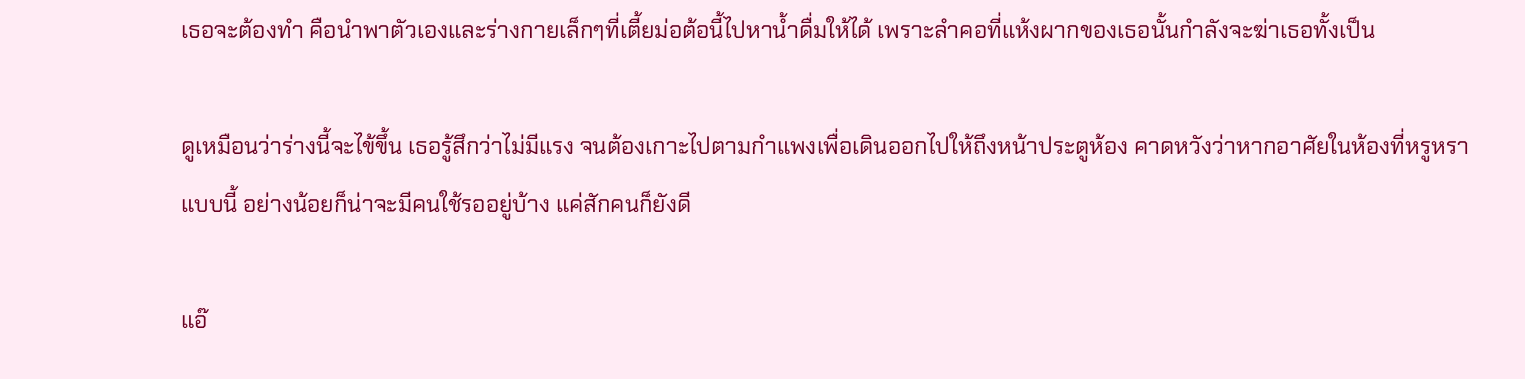เธอจะต้องทำ คือนำพาตัวเองและร่างกายเล็กๆที่เตี้ยม่อต้อนี้ไปหาน้ำดื่มให้ได้ เพราะลำคอที่แห้งผากของเธอนั้นกำลังจะฆ่าเธอทั้งเป็น

ดูเหมือนว่าร่างนี้จะไข้ขึ้น เธอรู้สึกว่าไม่มีแรง จนต้องเกาะไปตามกำแพงเพื่อเดินออกไปให้ถึงหน้าประตูห้อง คาดหวังว่าหากอาศัยในห้องที่หรูหราแบบนี้ อย่างน้อยก็น่าจะมีคนใช้รออยู่บ้าง แค่สักคนก็ยังดี

แอ๊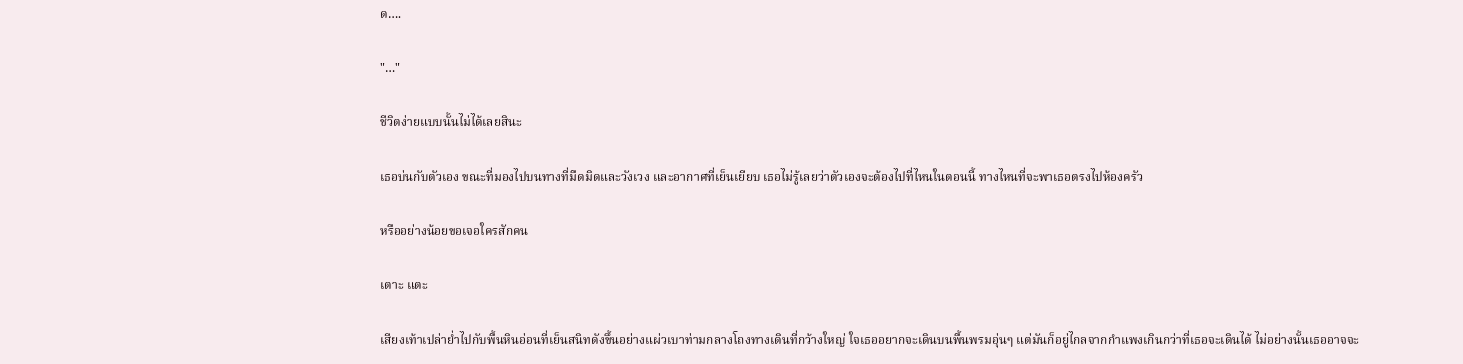ด….

"…"

ชีวิตง่ายแบบนั้นไม่ได้เลยสินะ

เธอบ่นกับตัวเอง ขณะที่มองไปบนทางที่มืดมิดและวังเวง และอากาศที่เย็นเยียบ เธอไม่รู้เลยว่าตัวเองจะต้องไปที่ไหนในตอนนี้ ทางไหนที่จะพาเธอตรงไปห้องครัว

หรืออย่างน้อยขอเจอใครสักคน

เตาะ แตะ

เสียงเท้าเปล่าย่ำไปกับพื้นหินอ่อนที่เย็นสนิทดังขึ้นอย่างแผ่วเบาท่ามกลางโถงทางเดินที่กว้างใหญ่ ใจเธออยากจะเดินบนพื้นพรมอุ่นๆ แต่มันก็อยู่ไกลจากกำแพงเกินกว่าที่เธอจะเดินได้ ไม่อย่างนั้นเธออาจจะ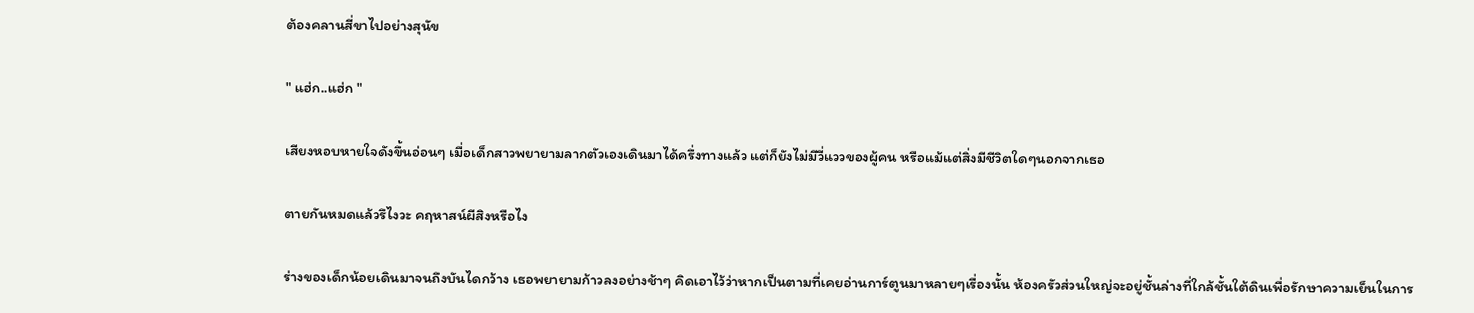ต้องคลานสี่ขาไปอย่างสุนัข

" แฮ่ก..แฮ่ก "

เสียงหอบหายใจดังขึ้นอ่อนๆ เมื่อเด็กสาวพยายามลากตัวเองเดินมาได้ครึ่งทางแล้ว แต่ก็ยังไม่มีวี่แววของผู้คน หรือแม้แต่สิ่งมีชีวิตใดๆนอกจากเธอ

ตายกันหมดแล้วรึไงวะ คฤหาสน์ผีสิงหรือไง

ร่างของเด็กน้อยเดินมาจนถึงบันไดกว้าง เธอพยายามก้าวลงอย่างช้าๆ คิดเอาไว้ว่าหากเป็นตามที่เคยอ่านการ์ตูนมาหลายๆเรื่องนั้น ห้องครัวส่วนใหญ่จะอยู่ชั้นล่างที่ใกล้ชั้นใต้ดินเพื่อรักษาความเย็นในการ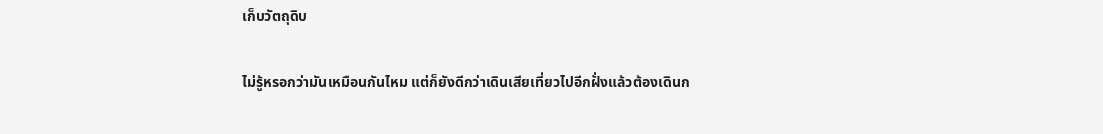เก็บวัตถุดิบ

ไม่รู้หรอกว่ามันเหมือนกันไหม แต่ก็ยังดีกว่าเดินเสียเที่ยวไปอีกฝั่งแล้วต้องเดินก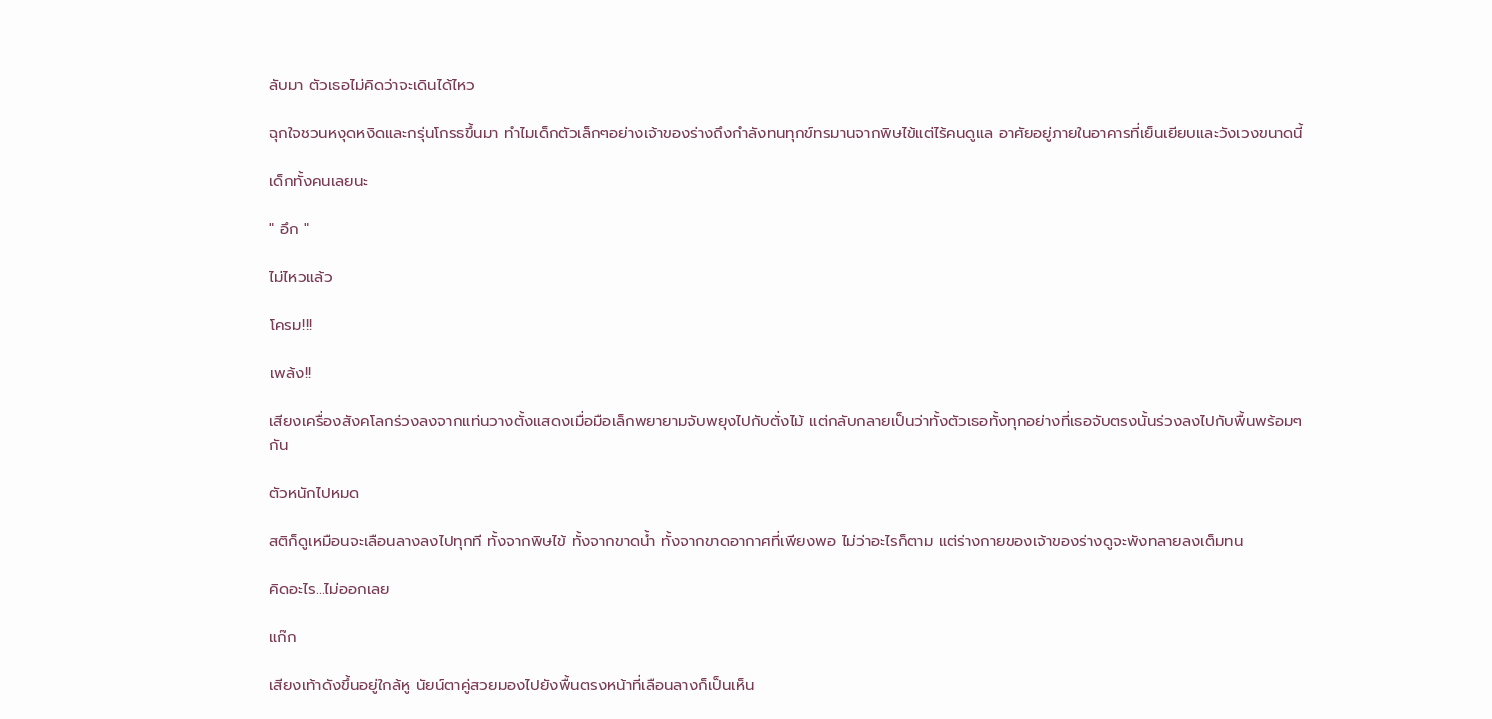ลับมา ตัวเธอไม่คิดว่าจะเดินได้ไหว

ฉุกใจชวนหงุดหงิดและกรุ่นโกรธขึ้นมา ทำไมเด็กตัวเล็กๆอย่างเจ้าของร่างถึงกำลังทนทุกข์ทรมานจากพิษไข้แต่ไร้คนดูแล อาศัยอยู่ภายในอาคารที่เย็นเยียบและวังเวงขนาดนี้

เด็กทั้งคนเลยนะ

" อึก "

ไม่ไหวแล้ว

โครม!!!

เพล้ง!!

เสียงเครื่องสังคโลกร่วงลงจากแท่นวางตั้งแสดงเมื่อมือเล็กพยายามจับพยุงไปกับตั่งไม้ แต่กลับกลายเป็นว่าทั้งตัวเธอทั้งทุกอย่างที่เธอจับตรงนั้นร่วงลงไปกับพื้นพร้อมๆกัน

ตัวหนักไปหมด

สติก็ดูเหมือนจะเลือนลางลงไปทุกที ทั้งจากพิษไข้ ทั้งจากขาดน้ำ ทั้งจากขาดอากาศที่เพียงพอ ไม่ว่าอะไรก็ตาม แต่ร่างกายของเจ้าของร่างดูจะพังทลายลงเต็มทน

คิดอะไร…ไม่ออกเลย

แก๊ก

เสียงเท้าดังขึ้นอยู่ใกล้หู นัยน์ตาคู่สวยมองไปยังพื้นตรงหน้าที่เลือนลางก็เป็นเห็น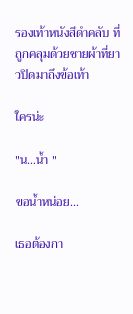รองเท้าหนังสีดำคลับ ที่ถูกคลุมด้วยชายผ้าที่ยาวปิดมาถึงข้อเท้า

ใครน่ะ

"น…น้ำ "

ขอน้ำหน่อย…

เธอต้องกา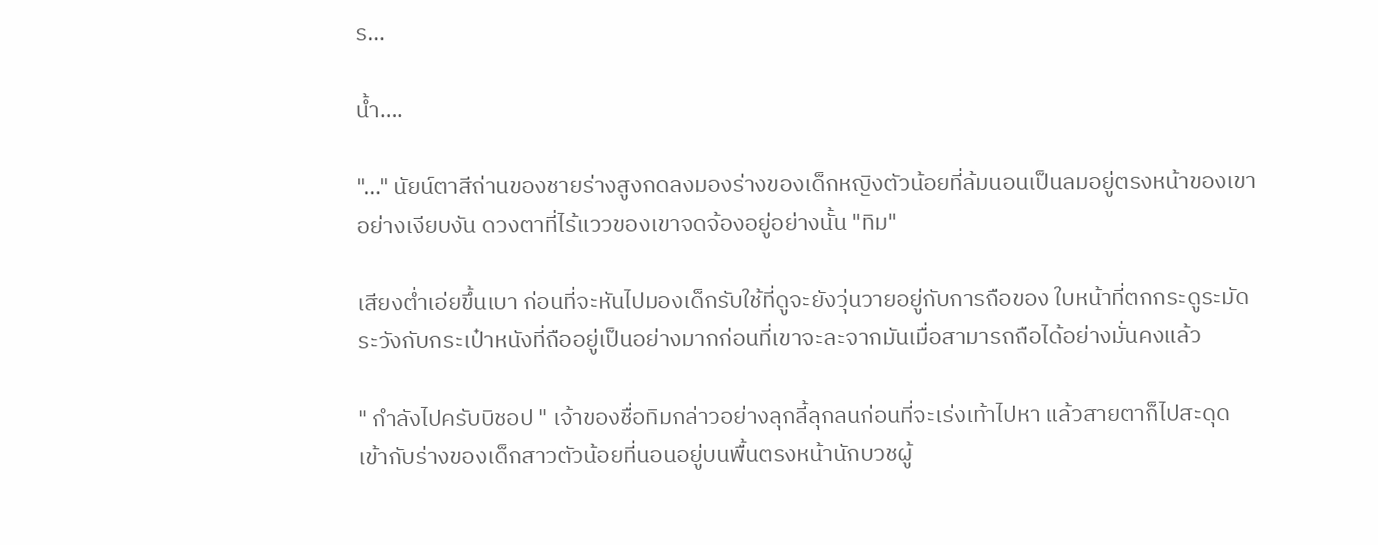ร…

น้ำ….

"…" นัยน์ตาสีถ่านของชายร่างสูงกดลงมองร่างของเด็กหญิงตัวน้อยที่ล้มนอนเป็นลมอยู่ตรงหน้าของเขาอย่างเงียบงัน ดวงตาที่ไร้แววของเขาจดจ้องอยู่อย่างนั้น "ทิม"

เสียงต่ำเอ่ยขึ้นเบา ก่อนที่จะหันไปมองเด็กรับใช้ที่ดูจะยังวุ่นวายอยู่กับการถือของ ใบหน้าที่ตกกระดูระมัดระวังกับกระเป๋าหนังที่ถืออยู่เป็นอย่างมากก่อนที่เขาจะละจากมันเมื่อสามารถถือได้อย่างมั่นคงแล้ว

" กำลังไปครับบิชอป " เจ้าของชื่อทิมกล่าวอย่างลุกลี้ลุกลนก่อนที่จะเร่งเท้าไปหา แล้วสายตาก็ไปสะดุดเข้ากับร่างของเด็กสาวตัวน้อยที่นอนอยู่บนพื้นตรงหน้านักบวชผู้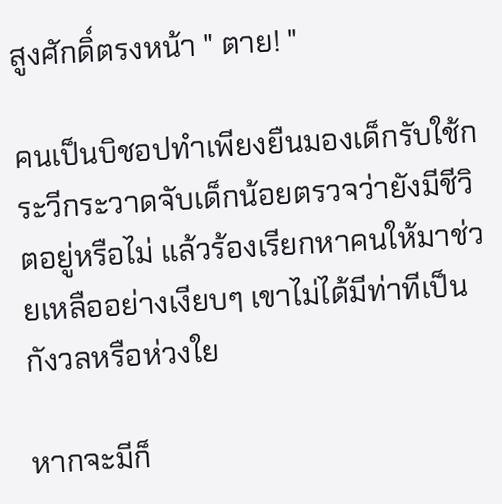สูงศักดิ์ตรงหน้า " ตาย! "

คนเป็นบิชอปทำเพียงยืนมองเด็กรับใช้กระวีกระวาดจับเด็กน้อยตรวจว่ายังมีชีวิตอยู่หรือไม่ แล้วร้องเรียกหาคนให้มาช่วยเหลืออย่างเงียบๆ เขาไม่ได้มีท่าทีเป็นกังวลหรือห่วงใย

หากจะมีก็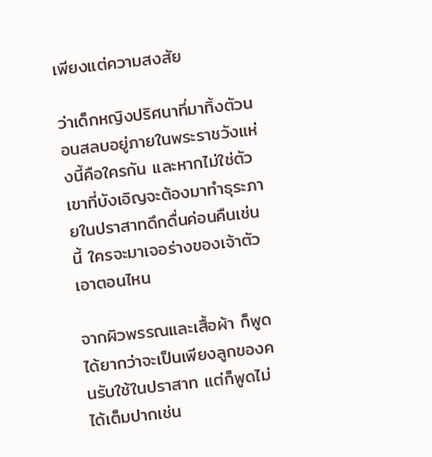เพียงแต่ความสงสัย

ว่าเด็กหญิงปริศนาที่มาทิ้งตัวนอนสลบอยู่ภายในพระราชวังแห่งนี้คือใครกัน และหากไม่ใช่ตัวเขาที่บังเอิญจะต้องมาทำธุระภายในปราสาทดึกดื่นค่อนคืนเช่นนี้ ใครจะมาเจอร่างของเจ้าตัวเอาตอนไหน

จากผิวพรรณและเสื้อผ้า ก็พูดได้ยากว่าจะเป็นเพียงลูกของคนรับใช้ในปราสาท แต่ก็พูดไม่ได้เต็มปากเช่น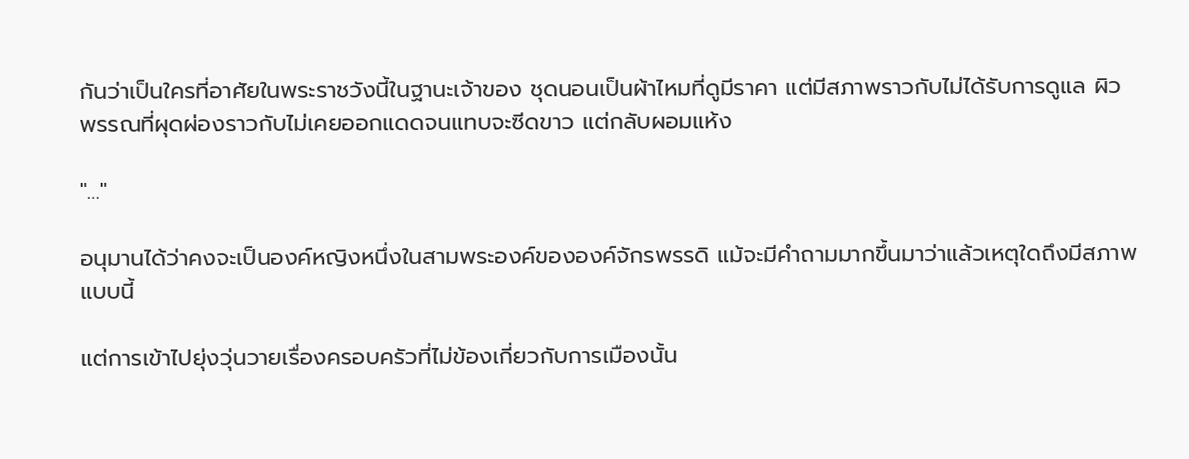กันว่าเป็นใครที่อาศัยในพระราชวังนี้ในฐานะเจ้าของ ชุดนอนเป็นผ้าไหมที่ดูมีราคา แต่มีสภาพราวกับไม่ได้รับการดูแล ผิวพรรณที่ผุดผ่องราวกับไม่เคยออกแดดจนแทบจะซีดขาว แต่กลับผอมแห้ง

"…"

อนุมานได้ว่าคงจะเป็นองค์หญิงหนึ่งในสามพระองค์ขององค์จักรพรรดิ แม้จะมีคำถามมากขึ้นมาว่าแล้วเหตุใดถึงมีสภาพแบบนี้

แต่การเข้าไปยุ่งวุ่นวายเรื่องครอบครัวที่ไม่ข้องเกี่ยวกับการเมืองนั้น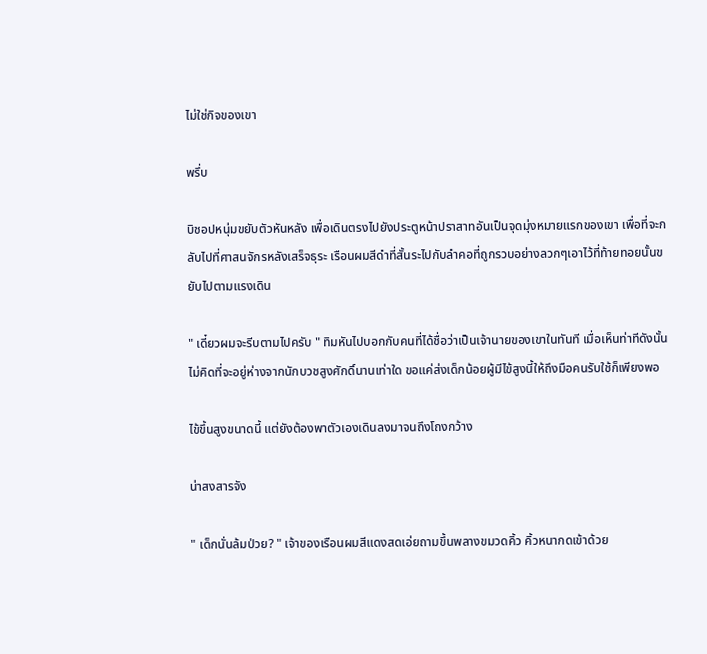ไม่ใช่กิจของเขา

พรึ่บ

บิชอปหนุ่มขยับตัวหันหลัง เพื่อเดินตรงไปยังประตูหน้าปราสาทอันเป็นจุดมุ่งหมายแรกของเขา เพื่อที่จะกลับไปที่ศาสนจักรหลังเสร็จธุระ เรือนผมสีดำที่สั้นระไปกับลำคอที่ถูกรวบอย่างลวกๆเอาไว้ที่ท้ายทอยนั้นขยับไปตามแรงเดิน

" เดี๋ยวผมจะรีบตามไปครับ " ทิมหันไปบอกกับคนที่ได้ชื่อว่าเป็นเจ้านายของเขาในทันที เมื่อเห็นท่าทีดังนั้น ไม่คิดที่จะอยู่ห่างจากนักบวชสูงศักดิ์นานเท่าใด ขอแค่ส่งเด็กน้อยผู้มีไข้สูงนี้ให้ถึงมือคนรับใช้ก็เพียงพอ

ไข้ขึ้นสูงขนาดนี้ แต่ยังต้องพาตัวเองเดินลงมาจนถึงโถงกว้าง

น่าสงสารจัง

" เด็กนั่นล้มป่วย? " เจ้าของเรือนผมสีแดงสดเอ่ยถามขึ้นพลางขมวดคิ้ว คิ้วหนากดเข้าด้วย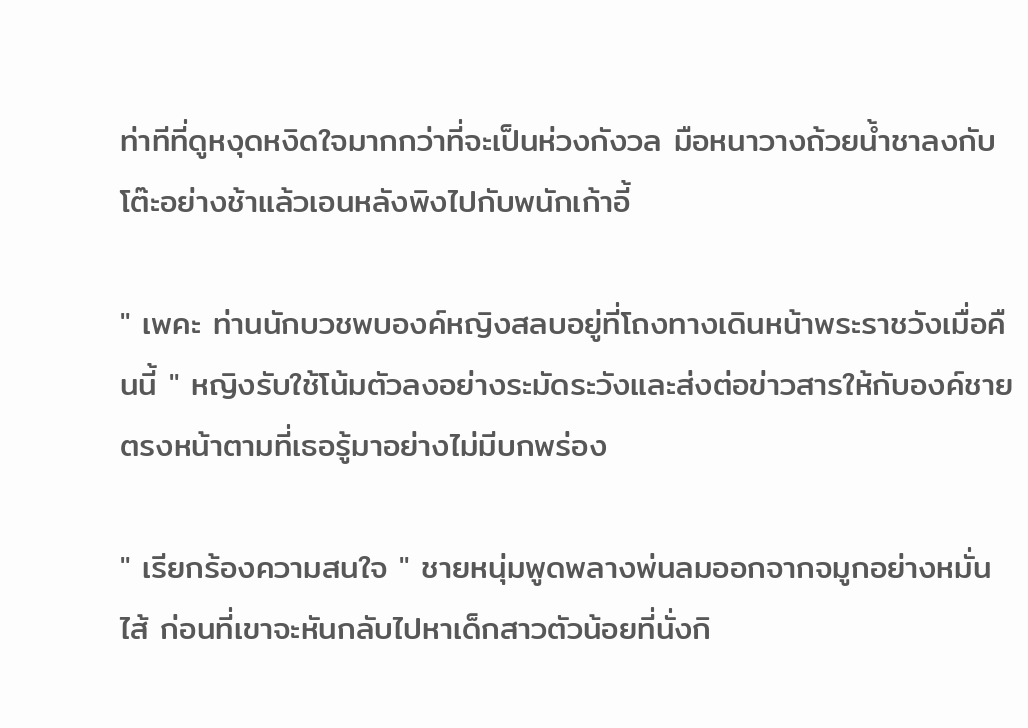ท่าทีที่ดูหงุดหงิดใจมากกว่าที่จะเป็นห่วงกังวล มือหนาวางถ้วยน้ำชาลงกับโต๊ะอย่างช้าแล้วเอนหลังพิงไปกับพนักเก้าอี้

" เพคะ ท่านนักบวชพบองค์หญิงสลบอยู่ที่โถงทางเดินหน้าพระราชวังเมื่อคืนนี้ " หญิงรับใช้โน้มตัวลงอย่างระมัดระวังและส่งต่อข่าวสารให้กับองค์ชายตรงหน้าตามที่เธอรู้มาอย่างไม่มีบกพร่อง

" เรียกร้องความสนใจ " ชายหนุ่มพูดพลางพ่นลมออกจากจมูกอย่างหมั่นไส้ ก่อนที่เขาจะหันกลับไปหาเด็กสาวตัวน้อยที่นั่งกิ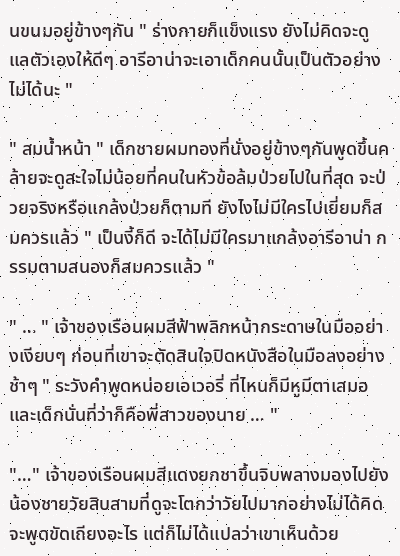นขนมอยู่ข้างๆกัน " ร่างกายก็แข็งแรง ยังไม่คิดจะดูแลตัวเองให้ดีๆ อารีอาน่าจะเอาเด็กคนนั้นเป็นตัวอย่างไม่ได้นะ "

" สมน้ำหน้า " เด็กชายผมทองที่นั่งอยู่ข้างๆกันพูดขึ้นคล้ายจะดูสะใจไม่น้อยที่คนในหัวข้อล้มป่วยไปในที่สุด จะป่วยจริงหรือแกล้งป่วยก็ตามที ยังไงไม่มีใครไปเยี่ยมก็สมควรแล้ว " เป็นงี้ก็ดี จะได้ไม่มีใครมาแกล้งอารีอาน่า กรรมตามสนองก็สมควรแล้ว "

" … " เจ้าของเรือนผมสีฟ้าพลิกหน้ากระดาษในมืออย่างเงียบๆ ก่อนที่เขาจะตัดสินใจปิดหนังสือในมือลงอย่างช้าๆ " ระวังคำพูดหน่อยเอเวอรี่ ที่ไหนก็มีหูมีตาเสมอ และเด็กนั่นที่ว่าก็คือพี่สาวของนาย … "

"…" เจ้าของเรือนผมสีแดงยกชาขึ้นจิบพลางมองไปยังน้องชายวัยสิบสามที่ดูจะโตกว่าวัยไปมากอย่างไม่ได้คิดจะพูดขัดเถียงอะไร แต่ก็ไม่ได้แปลว่าเขาเห็นด้วย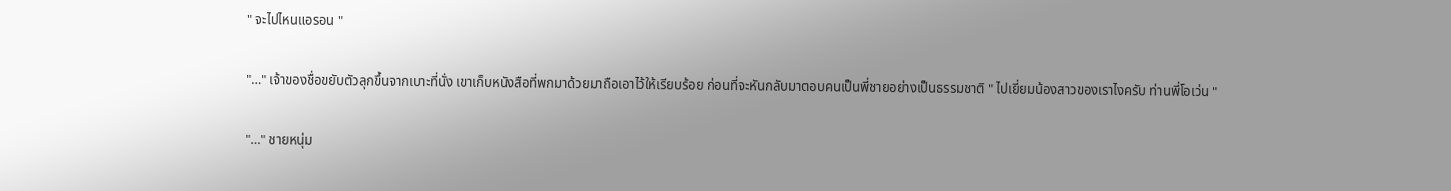" จะไปไหนแอรอน "

"…" เจ้าของชื่อขยับตัวลุกขึ้นจากเบาะที่นั่ง เขาเก็บหนังสือที่พกมาด้วยมาถือเอาไว้ให้เรียบร้อย ก่อนที่จะหันกลับมาตอบคนเป็นพี่ชายอย่างเป็นธรรมชาติ " ไปเยี่ยมน้องสาวของเราไงครับ ท่านพี่โอเว่น "

"…" ชายหนุ่ม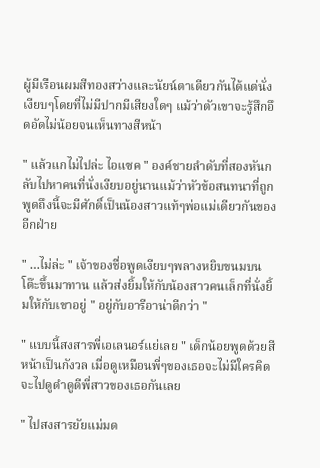ผู้มีเรือนผมสีทองสว่างและนัยน์ตาเดียวกันได้แต่นั่งเงียบๆโดยที่ไม่มีปากมีเสียงใดๆ แม้ว่าตัวเขาจะรู้สึกอึดอัดไม่น้อยจนเห็นทางสีหน้า

" แล้วแกไม่ไปล่ะ ไอแซค " องค์ชายลำดับที่สองหันกลับไปหาคนที่นั่งเงียบอยู่นานแม้ว่าหัวข้อสนทนาที่ถูกพูดถึงนี้จะมีศักดิ์เป็นน้องสาวแท้ๆพ่อแม่เดียวกันของอีกฝ่าย

" …ไม่ล่ะ " เจ้าของชื่อพูดเงียบๆพลางหยิบขนมบนโต๊ะขึ้นมาทาน แล้วส่งยิ้มให้กับน้องสาวคนเล็กที่นั่งยิ้มให้กับเขาอยู่ " อยู่กับอารีอาน่าดีกว่า "

" แบบนี้สงสารพี่เอเลนอร์แย่เลย " เด็กน้อยพูดด้วยสีหน้าเป็นกังวล เมื่อดูเหมือนพี่ๆของเธอจะไม่มีใครคิดจะไปดูดำดูดีพี่สาวของเธอกันเลย

" ไปสงสารยัยแม่มด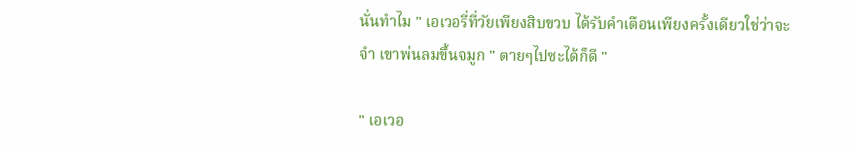นั่นทำไม " เอเวอรี่ที่วัยเพียงสิบขวบ ได้รับคำเตือนเพียงครั้งเดียวใช่ว่าจะจำ เขาพ่นลมขึ้นจมูก " ตายๆไปซะได้ก็ดี "

" เอเวอ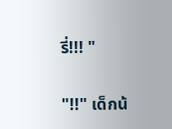รี่!!! "

"!!" เด็กน้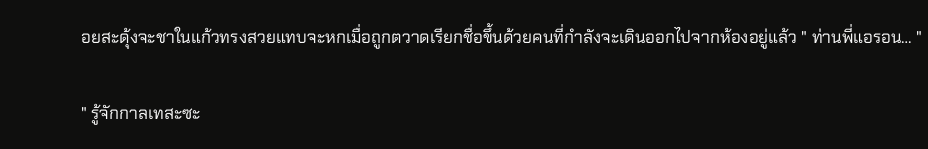อยสะดุ้งจะชาในแก้วทรงสวยแทบจะหกเมื่อถูกตวาดเรียกชื่อขึ้นด้วยคนที่กำลังจะเดินออกไปจากห้องอยู่แล้ว " ท่านพี่แอรอน… "

" รู้จักกาลเทสะซะ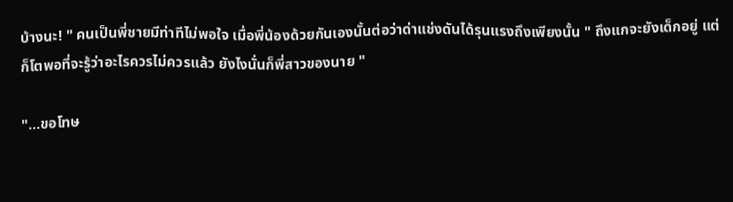บ้างนะ! " คนเป็นพี่ชายมีท่าทีไม่พอใจ เมื่อพี่น้องด้วยกันเองนั้นต่อว่าด่าแช่งดันได้รุนแรงถึงเพียงนั้น " ถึงแกจะยังเด็กอยู่ แต่ก็โตพอที่จะรู้ว่าอะไรควรไม่ควรแล้ว ยังไงนั่นก็พี่สาวของนาย "

"…ขอโทษ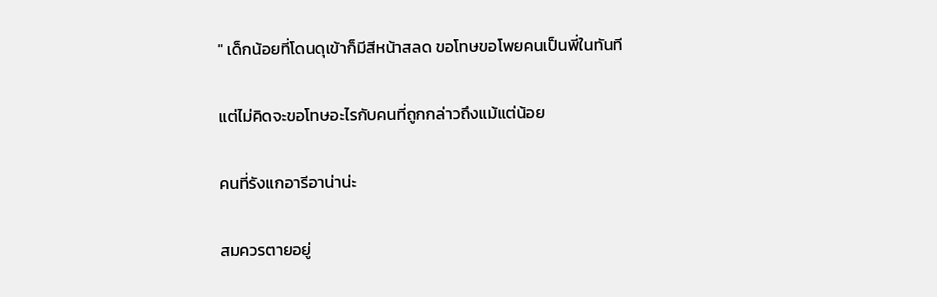" เด็กน้อยที่โดนดุเข้าก็มีสีหน้าสลด ขอโทษขอโพยคนเป็นพี่ในทันที

แต่ไม่คิดจะขอโทษอะไรกับคนที่ถูกกล่าวถึงแม้แต่น้อย

คนที่รังแกอารีอาน่าน่ะ

สมควรตายอยู่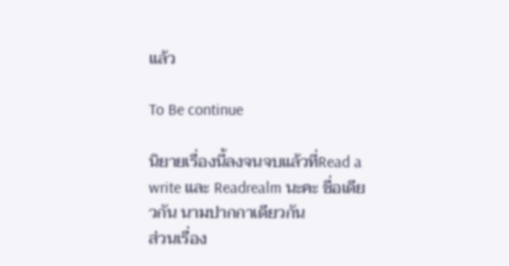แล้ว

To Be continue

นิยายเรื่องนี้ลงจนจบแล้วที่Read a write และ Readrealm นะคะ ชื่อเดียวกัน นามปากกาเดียวกัน
ส่วนเรื่อง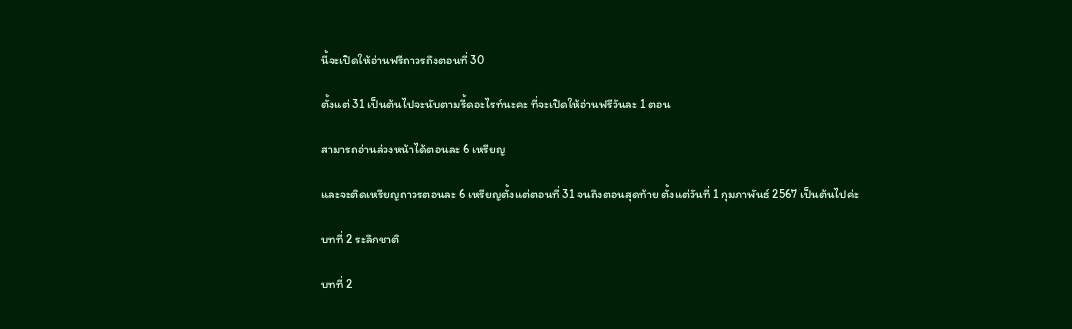นี้จะเปิดให้อ่านฟรีถาวรถึงตอนที่ 30

ตั้งแต่ 31 เป็นต้นไปจะนับตามรี้ดอะไรท์นะคะ ที่จะเปิดให้อ่านฟรีวันละ 1 ตอน

สามารถอ่านล่วงหน้าได้ตอนละ 6 เหรียญ

และจะติดเหรียญถาวรตอนละ 6 เหรียญตั้งแต่ตอนที่ 31 จนถึงตอนสุดท้าย ตั้งแต่วันที่ 1 กุมภาพันธ์ 2567 เป็นต้นไปค่ะ

บทที่ 2 ระลึกชาติ

บทที่ 2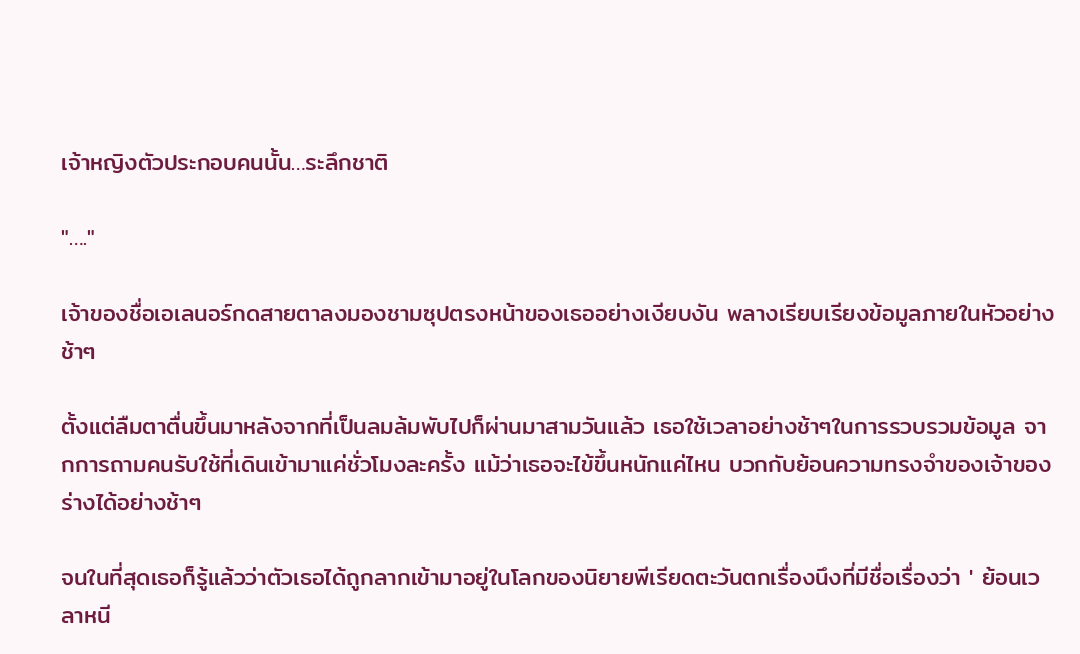เจ้าหญิงตัวประกอบคนนั้น…ระลึกชาติ

"…."

เจ้าของชื่อเอเลนอร์กดสายตาลงมองชามซุปตรงหน้าของเธออย่างเงียบงัน พลางเรียบเรียงข้อมูลภายในหัวอย่างช้าๆ

ตั้งแต่ลืมตาตื่นขึ้นมาหลังจากที่เป็นลมล้มพับไปก็ผ่านมาสามวันแล้ว เธอใช้เวลาอย่างช้าๆในการรวบรวมข้อมูล จากการถามคนรับใช้ที่เดินเข้ามาแค่ชั่วโมงละครั้ง แม้ว่าเธอจะไข้ขึ้นหนักแค่ไหน บวกกับย้อนความทรงจำของเจ้าของร่างได้อย่างช้าๆ

จนในที่สุดเธอก็รู้แล้วว่าตัวเธอได้ถูกลากเข้ามาอยู่ในโลกของนิยายพีเรียดตะวันตกเรื่องนึงที่มีชื่อเรื่องว่า ' ย้อนเวลาหนี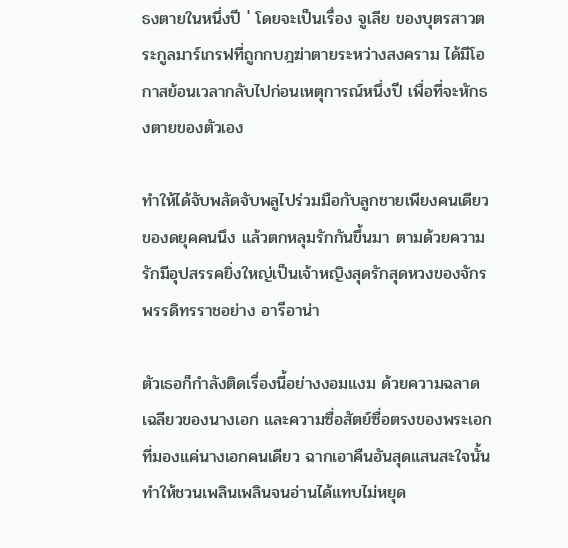ธงตายในหนึ่งปี ' โดยจะเป็นเรื่อง จูเลีย ของบุตรสาวตระกูลมาร์เกรฟที่ถูกกบฎฆ่าตายระหว่างสงคราม ได้มีโอกาสย้อนเวลากลับไปก่อนเหตุการณ์หนึ่งปี เพื่อที่จะหักธงตายของตัวเอง

ทำให้ได้จับพลัดจับพลูไปร่วมมือกับลูกชายเพียงคนเดียวของดยุคคนนึง แล้วตกหลุมรักกันขึ้นมา ตามด้วยความรักมีอุปสรรคยิ่งใหญ่เป็นเจ้าหญิงสุดรักสุดหวงของจักรพรรดิทรราชอย่าง อารีอาน่า

ตัวเธอก็กำลังติดเรื่องนี้อย่างงอมแงม ด้วยความฉลาดเฉลียวของนางเอก และความซื่อสัตย์ซื่อตรงของพระเอกที่มองแค่นางเอกคนเดียว ฉากเอาคืนอันสุดแสนสะใจนั้นทำให้ชวนเพลินเพลินจนอ่านได้แทบไม่หยุด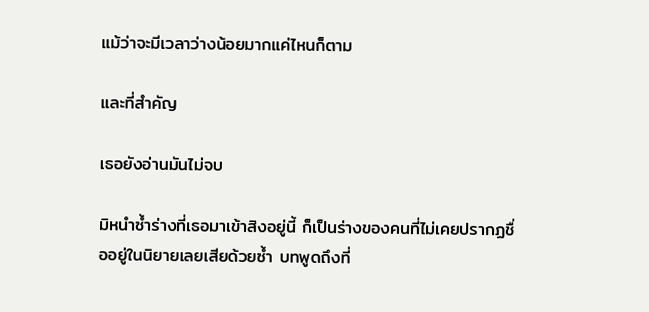แม้ว่าจะมีเวลาว่างน้อยมากแค่ไหนก็ตาม

และที่สำคัญ

เธอยังอ่านมันไม่จบ

มิหนำซ้ำร่างที่เธอมาเข้าสิงอยู่นี้ ก็เป็นร่างของคนที่ไม่เคยปรากฏชื่ออยู่ในนิยายเลยเสียด้วยซ้ำ บทพูดถึงที่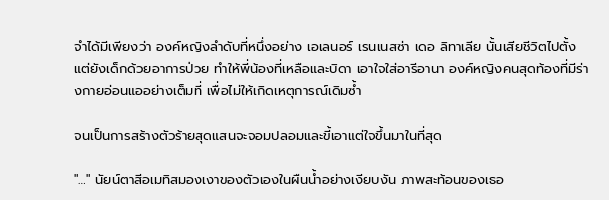จำได้มีเพียงว่า องค์หญิงลำดับที่หนึ่งอย่าง เอเลนอร์ เรนเนสซ่า เดอ ลิทาเลีย นั้นเสียชีวิตไปตั้งแต่ยังเด็กด้วยอาการป่วย ทำให้พี่น้องที่เหลือและบิดา เอาใจใส่อารีอานา องค์หญิงคนสุดท้องที่มีร่างกายอ่อนแออย่างเต็มที่ เพื่อไม่ให้เกิดเหตุการณ์เดิมซ้ำ

จนเป็นการสร้างตัวร้ายสุดแสนจะจอมปลอมและขี้เอาแต่ใจขึ้นมาในที่สุด

"…" นัยน์ตาสีอเมทิสมองเงาของตัวเองในผืนน้ำอย่างเงียบงัน ภาพสะท้อนของเธอ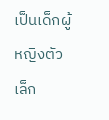เป็นเด็กผู้หญิงตัวเล็ก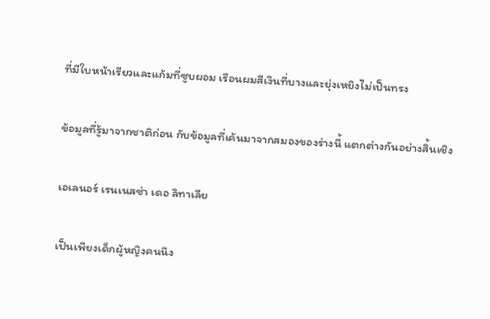ที่มีใบหน้าเรียวและแก้มที่ซูบผอม เรือนผมสีเงินที่บางและยุ่งเหยิงไม่เป็นทรง

ข้อมูลที่รู้มาจากชาติก่อน กับข้อมูลที่เค้นมาจากสมองของร่างนี้ แตกต่างกันอย่างสิ้นเชิง

เอเลนอร์ เรนเนสซ่า เดอ ลิทาเลีย

เป็นเพียงเด็กผู้หญิงคนนึง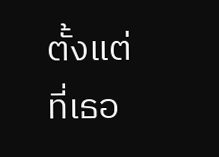ตั้งแต่ที่เธอ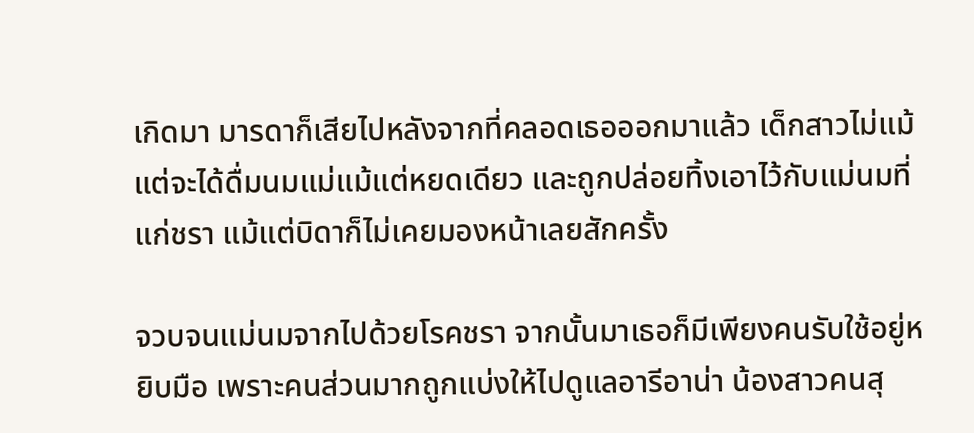เกิดมา มารดาก็เสียไปหลังจากที่คลอดเธอออกมาแล้ว เด็กสาวไม่แม้แต่จะได้ดื่มนมแม่แม้แต่หยดเดียว และถูกปล่อยทิ้งเอาไว้กับแม่นมที่แก่ชรา แม้แต่บิดาก็ไม่เคยมองหน้าเลยสักครั้ง

จวบจนแม่นมจากไปด้วยโรคชรา จากนั้นมาเธอก็มีเพียงคนรับใช้อยู่หยิบมือ เพราะคนส่วนมากถูกแบ่งให้ไปดูแลอารีอาน่า น้องสาวคนสุ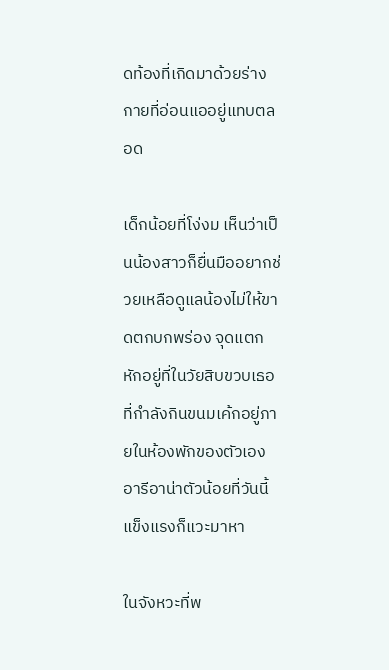ดท้องที่เกิดมาด้วยร่างกายที่อ่อนแออยู่แทบตลอด

เด็กน้อยที่โง่งม เห็นว่าเป็นน้องสาวก็ยื่นมืออยากช่วยเหลือดูแลน้องไม่ให้ขาดตกบกพร่อง จุดแตกหักอยู่ที่ในวัยสิบขวบเธอที่กำลังกินขนมเค้กอยู่ภายในห้องพักของตัวเอง อารีอาน่าตัวน้อยที่วันนี้แข็งแรงก็แวะมาหา

ในจังหวะที่พ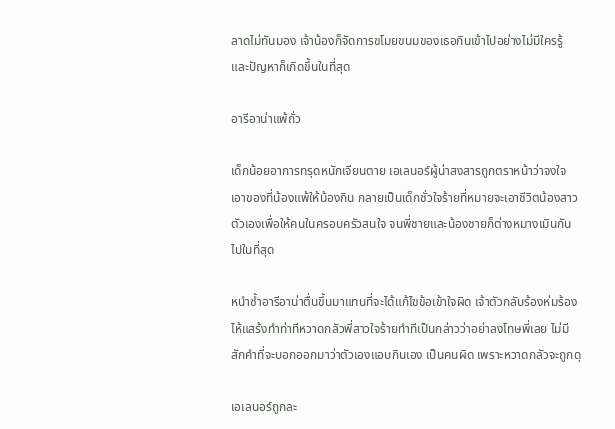ลาดไม่ทันมอง เจ้าน้องก็จัดการขโมยขนมของเธอกินเข้าไปอย่างไม่มีใครรู้ และปัญหาก็เกิดขึ้นในที่สุด

อารีอาน่าแพ้ถั่ว

เด็กน้อยอาการทรุดหนักเจียนตาย เอเลนอร์ผู้น่าสงสารถูกตราหน้าว่าจงใจเอาของที่น้องแพ้ให้น้องกิน กลายเป็นเด็กชั่วใจร้ายที่หมายจะเอาชีวิตน้องสาวตัวเองเพื่อให้คนในครอบครัวสนใจ จนพี่ชายและน้องชายก็ต่างหมางเมินกันไปในที่สุด

หนำซ้ำอารีอาน่าตื่นขึ้นมาแทนที่จะได้แก้ไขข้อเข้าใจผิด เจ้าตัวกลับร้องห่มร้องไห้แสร้งทำท่าทีหวาดกลัวพี่สาวใจร้ายทำทีเป็นกล่าวว่าอย่าลงโทษพี่เลย ไม่มีสักคำที่จะบอกออกมาว่าตัวเองแอบกินเอง เป็นคนผิด เพราะหวาดกลัวจะถูกดุ

เอเลนอร์ถูกละ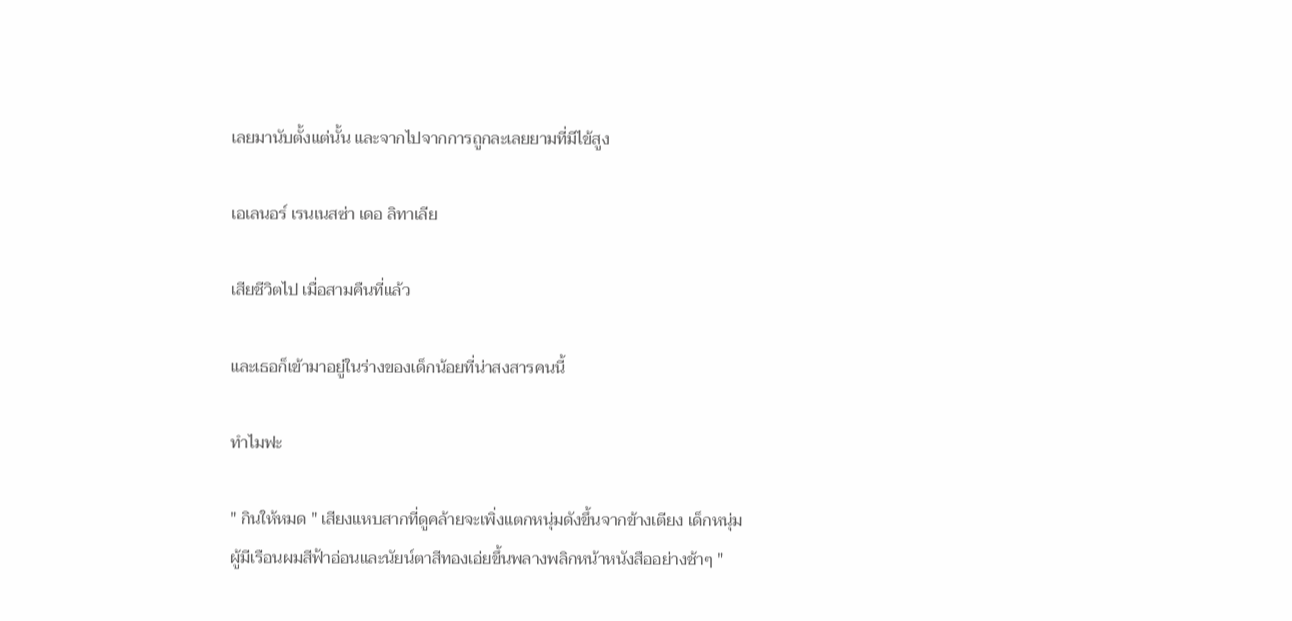เลยมานับตั้งแต่นั้น และจากไปจากการถูกละเลยยามที่มีไข้สูง

เอเลนอร์ เรนเนสซ่า เดอ ลิทาเลีย

เสียชีวิตไป เมื่อสามคืนที่แล้ว

และเธอก็เข้ามาอยู่ในร่างของเด็กน้อยที่น่าสงสารคนนี้

ทำไมฟะ

" กินให้หมด " เสียงแหบสากที่ดูคล้ายจะเพิ่งแตกหนุ่มดังขึ้นจากข้างเตียง เด็กหนุ่มผู้มีเรือนผมสีฟ้าอ่อนและนัยน์ตาสีทองเอ่ยขึ้นพลางพลิกหน้าหนังสืออย่างช้าๆ "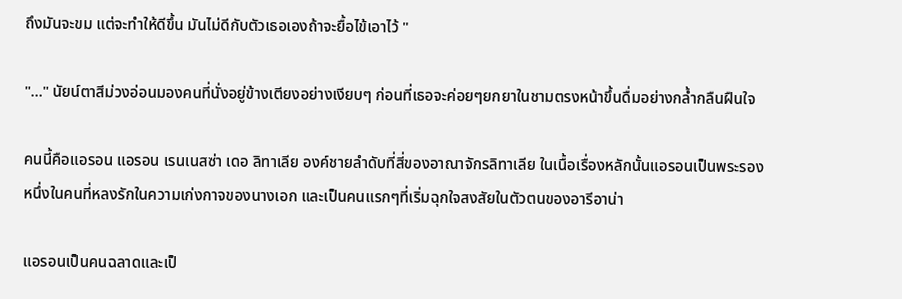ถึงมันจะขม แต่จะทำให้ดีขึ้น มันไม่ดีกับตัวเธอเองถ้าจะยื้อไข้เอาไว้ "

"…" นัยน์ตาสีม่วงอ่อนมองคนที่นั่งอยู่ข้างเตียงอย่างเงียบๆ ก่อนที่เธอจะค่อยๆยกยาในชามตรงหน้าขึ้นดื่มอย่างกล้ำกลืนฝืนใจ

คนนี้คือแอรอน แอรอน เรนเนสซ่า เดอ ลิทาเลีย องค์ชายลำดับที่สี่ของอาณาจักรลิทาเลีย ในเนื้อเรื่องหลักนั้นแอรอนเป็นพระรอง หนึ่งในคนที่หลงรักในความเก่งกาจของนางเอก และเป็นคนแรกๆที่เริ่มฉุกใจสงสัยในตัวตนของอารีอาน่า

แอรอนเป็นคนฉลาดและเป็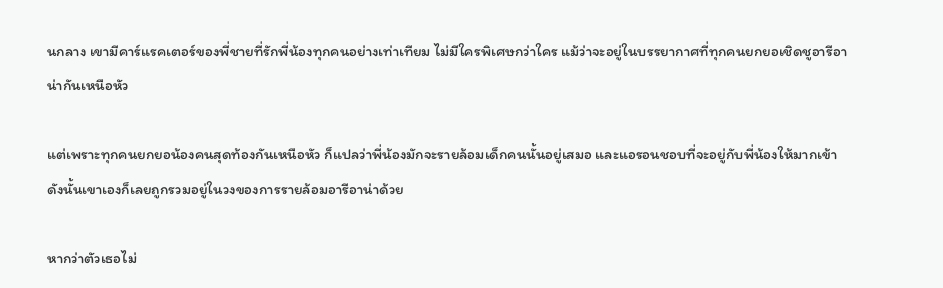นกลาง เขามีคาร์แรคเตอร์ของพี่ชายที่รักพี่น้องทุกคนอย่างเท่าเทียม ไม่มีใครพิเศษกว่าใคร แม้ว่าจะอยู่ในบรรยากาศที่ทุกคนยกยอเชิดชูอารีอาน่ากันเหนือหัว

แต่เพราะทุกคนยกยอน้องคนสุดท้องกันเหนือหัว ก็แปลว่าพี่น้องมักจะรายล้อมเด็กคนนั้นอยู่เสมอ และแอรอนชอบที่จะอยู่กับพี่น้องให้มากเข้า ดังนั้นเขาเองก็เลยถูกรวมอยู่ในวงของการรายล้อมอารีอาน่าด้วย

หากว่าตัวเธอไม่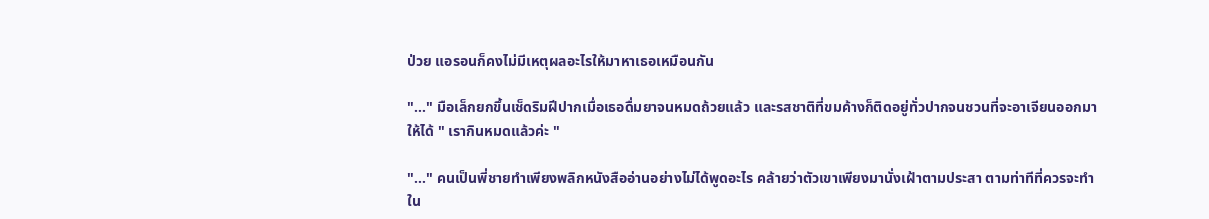ป่วย แอรอนก็คงไม่มีเหตุผลอะไรให้มาหาเธอเหมือนกัน

"…" มือเล็กยกขึ้นเช็ดริมฝีปากเมื่อเธอดื่มยาจนหมดถ้วยแล้ว และรสชาติที่ขมค้างก็ติดอยู่ทั่วปากจนชวนที่จะอาเจียนออกมาให้ได้ " เรากินหมดแล้วค่ะ "

"…" คนเป็นพี่ชายทำเพียงพลิกหนังสืออ่านอย่างไม่ได้พูดอะไร คล้ายว่าตัวเขาเพียงมานั่งเฝ้าตามประสา ตามท่าทีที่ควรจะทำใน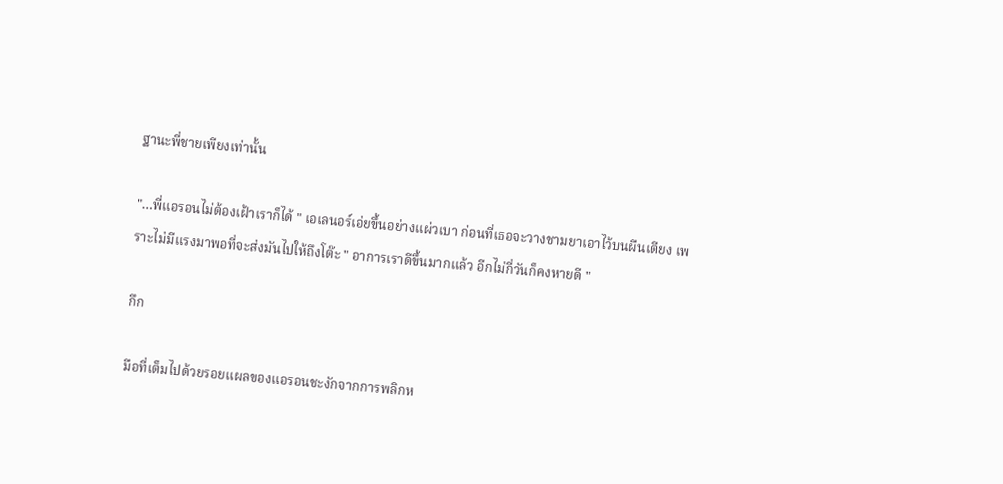ฐานะพี่ชายเพียงเท่านั้น

"…พี่แอรอนไม่ต้องเฝ้าเราก็ได้ " เอเลนอร์เอ่ยขึ้นอย่างแผ่วเบา ก่อนที่เธอจะวางชามยาเอาไว้บนผืนเตียง เพราะไม่มีแรงมาพอที่จะส่งมันไปให้ถึงโต๊ะ " อาการเราดีขึ้นมากแล้ว อีกไม่กี่วันก็คงหายดี "

กึก

มือที่เต็มไปด้วยรอยแผลของแอรอนชะงักจากการพลิกห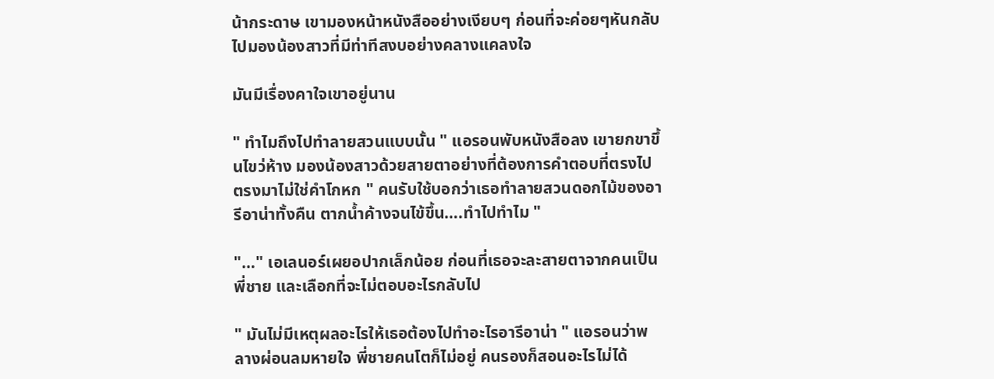น้ากระดาษ เขามองหน้าหนังสืออย่างเงียบๆ ก่อนที่จะค่อยๆหันกลับไปมองน้องสาวที่มีท่าทีสงบอย่างคลางแคลงใจ

มันมีเรื่องคาใจเขาอยู่นาน

" ทำไมถึงไปทำลายสวนแบบนั้น " แอรอนพับหนังสือลง เขายกขาขึ้นไขว่ห้าง มองน้องสาวด้วยสายตาอย่างที่ต้องการคำตอบที่ตรงไปตรงมาไม่ใช่คำโกหก " คนรับใช้บอกว่าเธอทำลายสวนดอกไม้ของอารีอาน่าทั้งคืน ตากน้ำค้างจนไข้ขึ้น….ทำไปทำไม "

"…" เอเลนอร์เผยอปากเล็กน้อย ก่อนที่เธอจะละสายตาจากคนเป็นพี่ชาย และเลือกที่จะไม่ตอบอะไรกลับไป

" มันไม่มีเหตุผลอะไรให้เธอต้องไปทำอะไรอารีอาน่า " แอรอนว่าพลางผ่อนลมหายใจ พี่ชายคนโตก็ไม่อยู่ คนรองก็สอนอะไรไม่ได้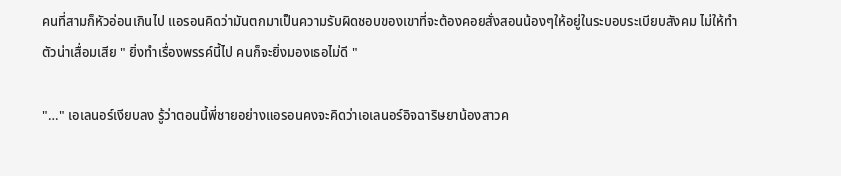คนที่สามก็หัวอ่อนเกินไป แอรอนคิดว่ามันตกมาเป็นความรับผิดชอบของเขาที่จะต้องคอยสั่งสอนน้องๆให้อยู่ในระบอบระเบียบสังคม ไม่ให้ทำตัวน่าเสื่อมเสีย " ยิ่งทำเรื่องพรรค์นี้ไป คนก็จะยิ่งมองเธอไม่ดี "

"…" เอเลนอร์เงียบลง รู้ว่าตอนนี้พี่ชายอย่างแอรอนคงจะคิดว่าเอเลนอร์อิจฉาริษยาน้องสาวค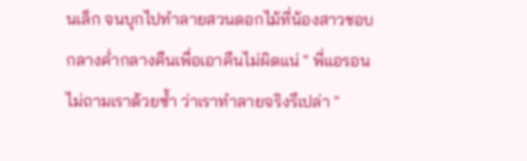นเล็ก จนบุกไปทำลายสวนดอกไม้ที่น้องสาวชอบกลางค่ำกลางคืนเพื่อเอาคืนไม่ผิดแน่ " พี่แอรอนไม่ถามเราด้วยซ้ำ ว่าเราทำลายจริงรึเปล่า "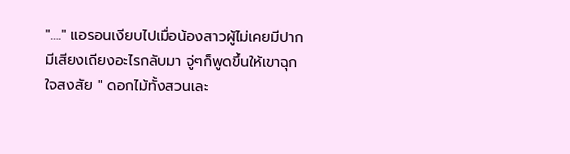"…." แอรอนเงียบไปเมื่อน้องสาวผู้ไม่เคยมีปากมีเสียงเถียงอะไรกลับมา จู่ๆก็พูดขึ้นให้เขาฉุกใจสงสัย " ดอกไม้ทั้งสวนเละ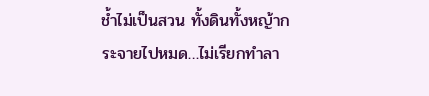ช้ำไม่เป็นสวน ทั้งดินทั้งหญ้ากระจายไปหมด…ไม่เรียกทำลา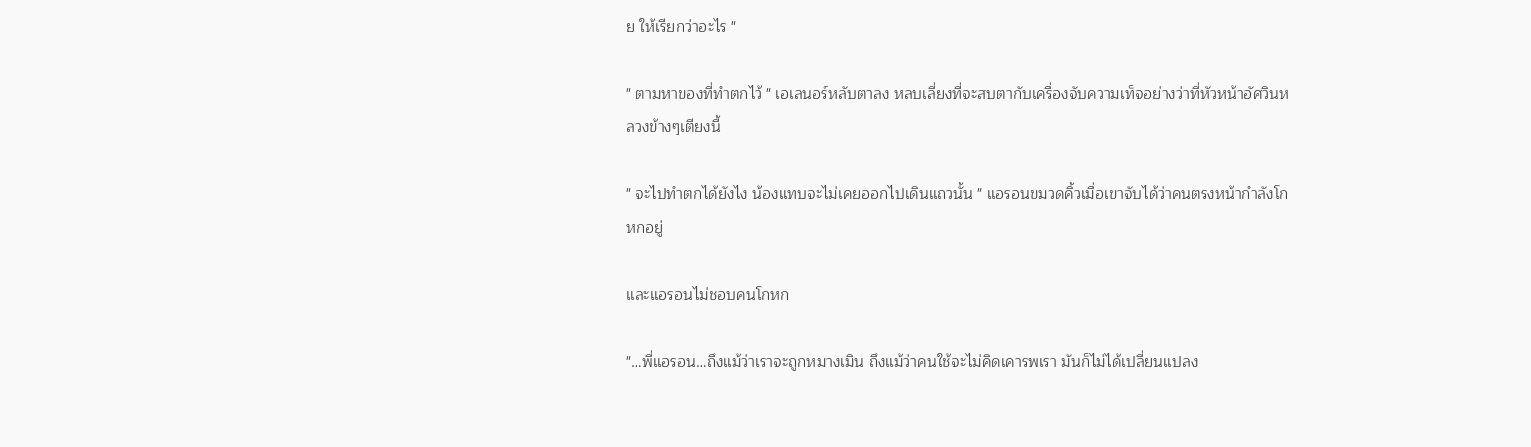ย ให้เรียกว่าอะไร "

" ตามหาของที่ทำตกไว้ " เอเลนอร์หลับตาลง หลบเลี่ยงที่จะสบตากับเครื่องจับความเท็จอย่างว่าที่หัวหน้าอัศวินหลวงข้างๆเตียงนี้

" จะไปทำตกได้ยังไง น้องแทบจะไม่เคยออกไปเดินแถวนั้น " แอรอนขมวดคิ้วเมื่อเขาจับได้ว่าคนตรงหน้ากำลังโกหกอยู่

และแอรอนไม่ชอบคนโกหก

"…พี่แอรอน…ถึงแม้ว่าเราจะถูกหมางเมิน ถึงแม้ว่าคนใช้จะไม่คิดเคารพเรา มันก็ไม่ได้เปลี่ยนแปลง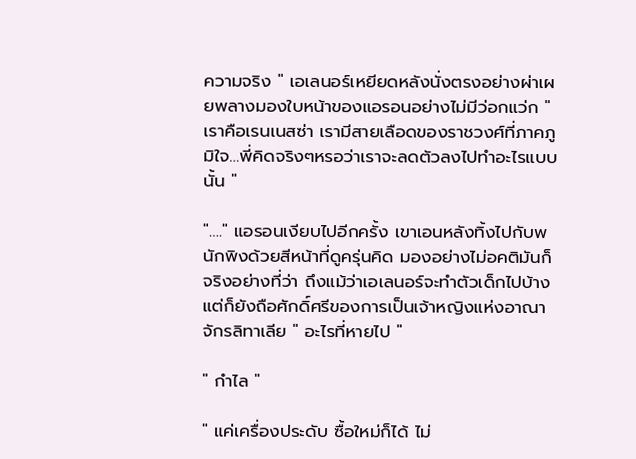ความจริง " เอเลนอร์เหยียดหลังนั่งตรงอย่างผ่าเผยพลางมองใบหน้าของแอรอนอย่างไม่มีว่อกแว่ก " เราคือเรนเนสซ่า เรามีสายเลือดของราชวงศ์ที่ภาคภูมิใจ…พี่คิดจริงๆหรอว่าเราจะลดตัวลงไปทำอะไรแบบนั้น "

"…." แอรอนเงียบไปอีกครั้ง เขาเอนหลังทิ้งไปกับพนักพิงด้วยสีหน้าที่ดูครุ่นคิด มองอย่างไม่อคติมันก็จริงอย่างที่ว่า ถึงแม้ว่าเอเลนอร์จะทำตัวเด็กไปบ้าง แต่ก็ยังถือศักดิ์ศรีของการเป็นเจ้าหญิงแห่งอาณาจักรลิทาเลีย " อะไรที่หายไป "

" กำไล "

" แค่เครื่องประดับ ซื้อใหม่ก็ได้ ไม่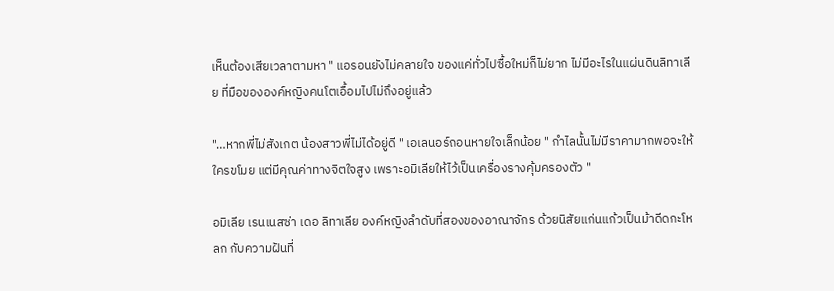เห็นต้องเสียเวลาตามหา " แอรอนยังไม่คลายใจ ของแค่ทั่วไปซื้อใหม่ก็ไม่ยาก ไม่มีอะไรในแผ่นดินลิทาเลีย ที่มือขององค์หญิงคนโตเอื้อมไปไม่ถึงอยู่แล้ว

"…หากพี่ไม่สังเกต น้องสาวพี่ไม่ได้อยู่ดี " เอเลนอร์ถอนหายใจเล็กน้อย " กำไลนั้นไม่มีราคามากพอจะให้ใครขโมย แต่มีคุณค่าทางจิตใจสูง เพราะอมิเลียให้ไว้เป็นเครื่องรางคุ้มครองตัว "

อมิเลีย เรนเนสซ่า เดอ ลิทาเลีย องค์หญิงลำดับที่สองของอาณาจักร ด้วยนิสัยแก่นแก้วเป็นม้าดีดกะโหลก กับความฝันที่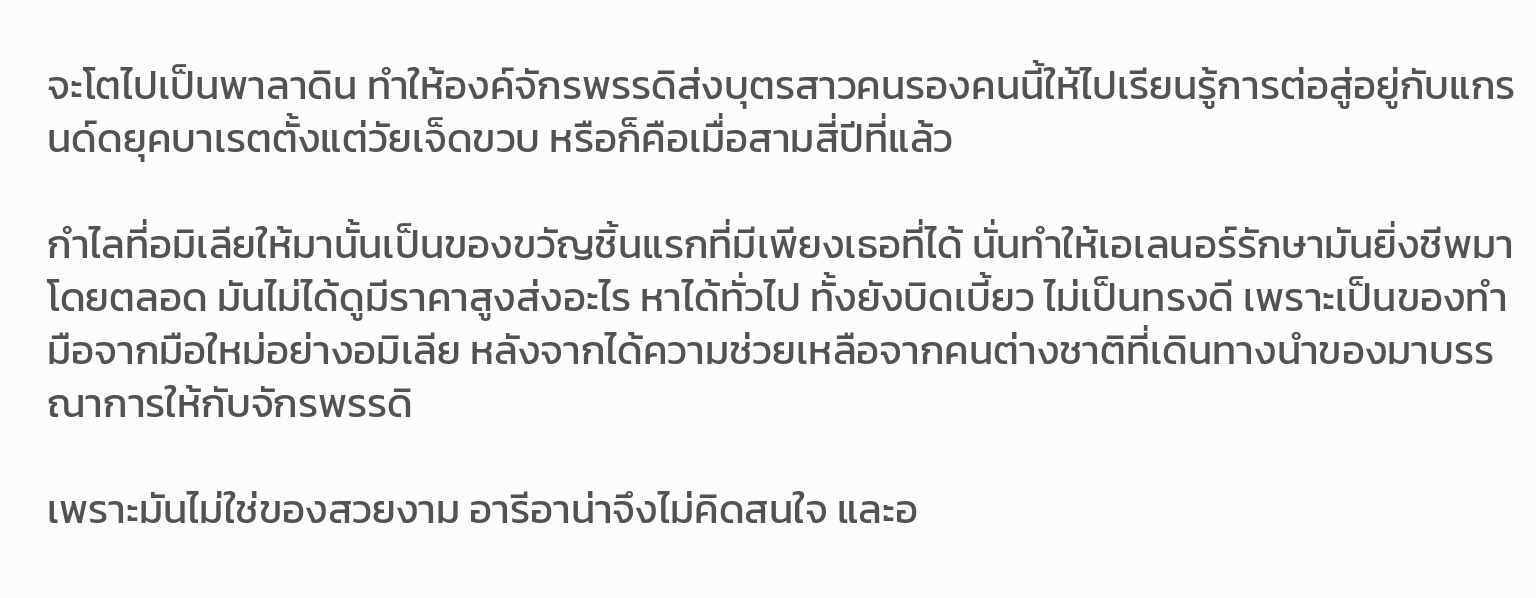จะโตไปเป็นพาลาดิน ทำให้องค์จักรพรรดิส่งบุตรสาวคนรองคนนี้ให้ไปเรียนรู้การต่อสู่อยู่กับแกรนด์ดยุคบาเรตตั้งแต่วัยเจ็ดขวบ หรือก็คือเมื่อสามสี่ปีที่แล้ว

กำไลที่อมิเลียให้มานั้นเป็นของขวัญชิ้นแรกที่มีเพียงเธอที่ได้ นั่นทำให้เอเลนอร์รักษามันยิ่งชีพมาโดยตลอด มันไม่ได้ดูมีราคาสูงส่งอะไร หาได้ทั่วไป ทั้งยังบิดเบี้ยว ไม่เป็นทรงดี เพราะเป็นของทำมือจากมือใหม่อย่างอมิเลีย หลังจากได้ความช่วยเหลือจากคนต่างชาติที่เดินทางนำของมาบรรณาการให้กับจักรพรรดิ

เพราะมันไม่ใช่ของสวยงาม อารีอาน่าจึงไม่คิดสนใจ และอ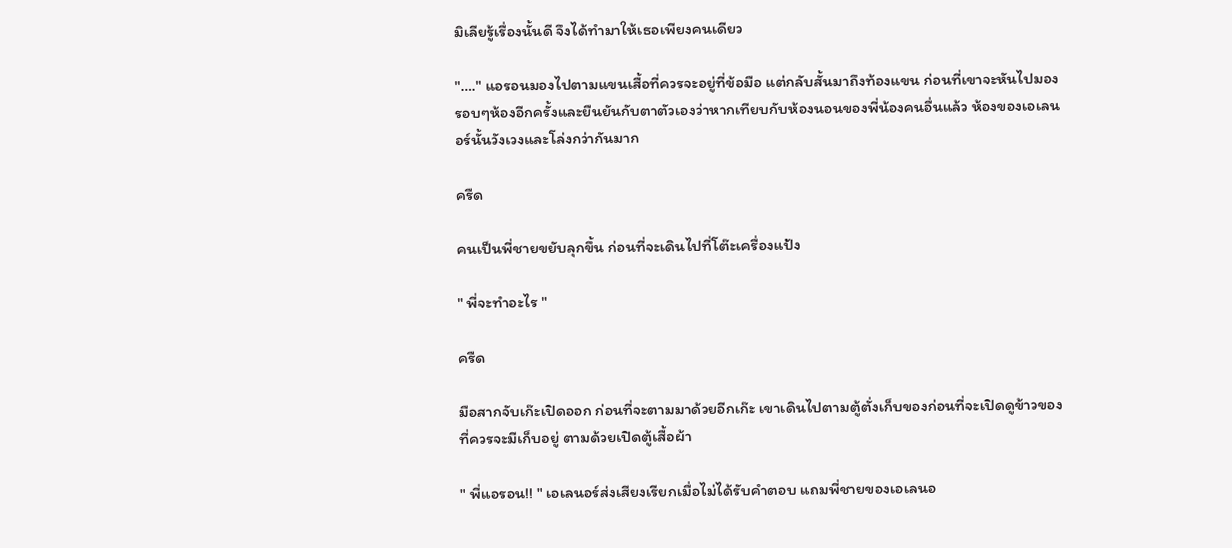มิเลียรู้เรื่องนั้นดี จึงได้ทำมาให้เธอเพียงคนเดียว

"…." แอรอนมองไปตามแขนเสื้อที่ควรจะอยู่ที่ข้อมือ แต่กลับสั้นมาถึงท้องแขน ก่อนที่เขาจะหันไปมองรอบๆห้องอีกครั้งและยืนยันกับตาตัวเองว่าหากเทียบกับห้องนอนของพี่น้องคนอื่นแล้ว ห้องของเอเลนอร์นั้นวังเวงและโล่งกว่ากันมาก

ครืด

คนเป็นพี่ชายขยับลุกขึ้น ก่อนที่จะเดินไปที่โต๊ะเครื่องแป้ง

" พี่จะทำอะไร "

ครืด

มือสากจับเก๊ะเปิดออก ก่อนที่จะตามมาด้วยอีกเก๊ะ เขาเดินไปตามตู้ตั่งเก็บของก่อนที่จะเปิดดูข้าวของที่ควรจะมีเก็บอยู่ ตามด้วยเปิดตู้เสื้อผ้า

" พี่แอรอน!! " เอเลนอร์ส่งเสียงเรียกเมื่อไม่ได้รับคำตอบ แถมพี่ชายของเอเลนอ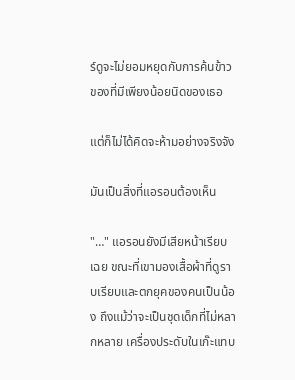ร์ดูจะไม่ยอมหยุดกับการค้นข้าวของที่มีเพียงน้อยนิดของเธอ

แต่ก็ไม่ได้คิดจะห้ามอย่างจริงจัง

มันเป็นสิ่งที่แอรอนต้องเห็น

"…" แอรอนยังมีเสียหน้าเรียบเฉย ขณะที่เขามองเสื้อผ้าที่ดูราบเรียบและตกยุคของคนเป็นน้อง ถึงแม้ว่าจะเป็นชุดเด็กที่ไม่หลากหลาย เครื่องประดับในเก๊ะแทบ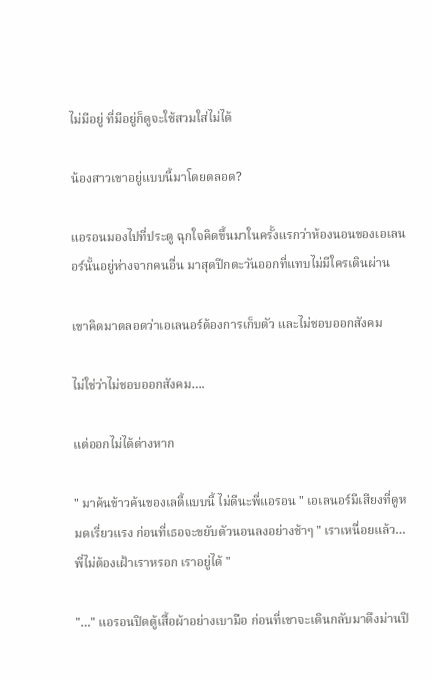ไม่มีอยู่ ที่มีอยู่ก็ดูจะใช้สวมใส่ไม่ได้

น้องสาวเขาอยู่แบบนี้มาโดยตลอด?

แอรอนมองไปที่ประตู ฉุกใจคิดขึ้นมาในครั้งแรกว่าห้องนอนของเอเลนอร์นั้นอยู่ห่างจากคนอื่น มาสุดปีกตะวันออกที่แทบไม่มีใครเดินผ่าน

เขาคิดมาตลอดว่าเอเลนอร์ต้องการเก็บตัว และไม่ชอบออกสังคม

ไม่ใช่ว่าไม่ชอบออกสังคม….

แต่ออกไม่ได้ต่างหาก

" มาค้นข้าวค้นของเลดี้แบบนี้ ไม่ดีนะพี่แอรอน " เอเลนอร์มีเสียงที่ดูหมดเรี่ยวแรง ก่อนที่เธอจะขยับตัวนอนลงอย่างช้าๆ " เราเหนื่อยแล้ว…พี่ไม่ต้องเฝ้าเราหรอก เราอยู่ได้ "

"…" แอรอนปิดตู้เสื้อผ้าอย่างเบามือ ก่อนที่เขาจะเดินกลับมาดึงม่านปิ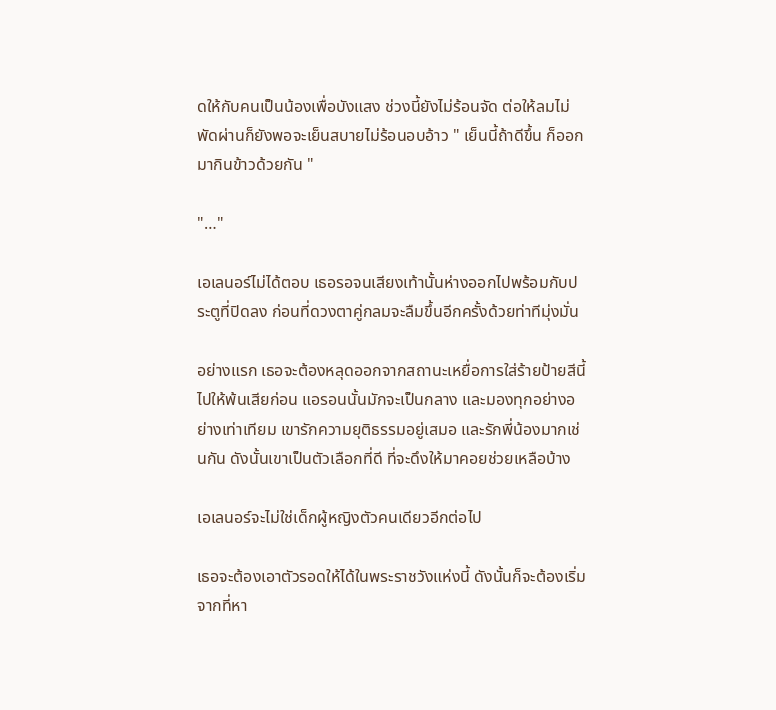ดให้กับคนเป็นน้องเพื่อบังแสง ช่วงนี้ยังไม่ร้อนจัด ต่อให้ลมไม่พัดผ่านก็ยังพอจะเย็นสบายไม่ร้อนอบอ้าว " เย็นนี้ถ้าดีขึ้น ก็ออกมากินข้าวด้วยกัน "

"…"

เอเลนอร์ไม่ได้ตอบ เธอรอจนเสียงเท้านั้นห่างออกไปพร้อมกับประตูที่ปิดลง ก่อนที่ดวงตาคู่กลมจะลืมขึ้นอีกครั้งด้วยท่าทีมุ่งมั่น

อย่างแรก เธอจะต้องหลุดออกจากสถานะเหยื่อการใส่ร้ายป้ายสีนี้ไปให้พ้นเสียก่อน แอรอนนั้นมักจะเป็นกลาง และมองทุกอย่างอย่างเท่าเทียม เขารักความยุติธรรมอยู่เสมอ และรักพี่น้องมากเช่นกัน ดังนั้นเขาเป็นตัวเลือกที่ดี ที่จะดึงให้มาคอยช่วยเหลือบ้าง

เอเลนอร์จะไม่ใช่เด็กผู้หญิงตัวคนเดียวอีกต่อไป

เธอจะต้องเอาตัวรอดให้ได้ในพระราชวังแห่งนี้ ดังนั้นก็จะต้องเริ่มจากที่หา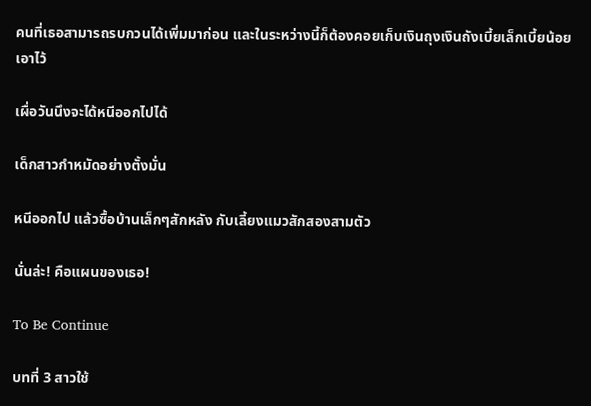คนที่เธอสามารถรบกวนได้เพิ่มมาก่อน และในระหว่างนี้ก็ต้องคอยเก็บเงินถุงเงินถังเบี้ยเล็กเบี้ยน้อยเอาไว้

เผื่อวันนึงจะได้หนีออกไปได้

เด็กสาวกำหมัดอย่างตั้งมั่น

หนีออกไป แล้วซื้อบ้านเล็กๆสักหลัง กับเลี้ยงแมวสักสองสามตัว

นั่นล่ะ! คือแผนของเธอ!

To Be Continue

บทที่ 3 สาวใช้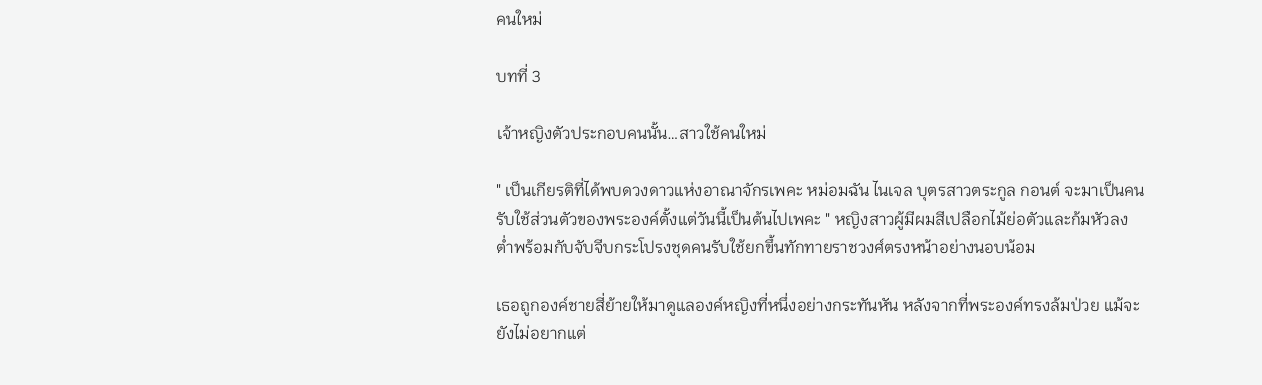คนใหม่

บทที่ 3

เจ้าหญิงตัวประกอบคนนั้น…สาวใช้คนใหม่

" เป็นเกียรติที่ได้พบดวงดาวแห่งอาณาจักรเพคะ หม่อมฉัน ไนเจล บุตรสาวตระกูล กอนต์ จะมาเป็นคนรับใช้ส่วนตัวของพระองค์ตั้งแต่วันนี้เป็นต้นไปเพคะ " หญิงสาวผู้มีผมสีเปลือกไม้ย่อตัวและก้มหัวลงต่ำพร้อมกับจับจีบกระโปรงชุดคนรับใช้ยกขึ้นทักทายราชวงศ์ตรงหน้าอย่างนอบน้อม

เธอถูกองค์ชายสี่ย้ายให้มาดูแลองค์หญิงที่หนึ่งอย่างกระทันหัน หลังจากที่พระองค์ทรงล้มป่วย แม้จะยังไม่อยากแต่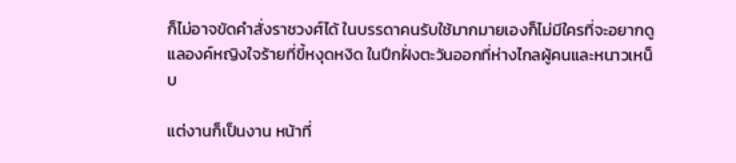ก็ไม่อาจขัดคำสั่งราชวงศ์ได้ ในบรรดาคนรับใช้มากมายเองก็ไม่มีใครที่จะอยากดูแลองค์หญิงใจร้ายที่ขี้หงุดหงิด ในปีกฝั่งตะวันออกที่ห่างไกลผู้คนและหนาวเหน็บ

แต่งานก็เป็นงาน หน้าที่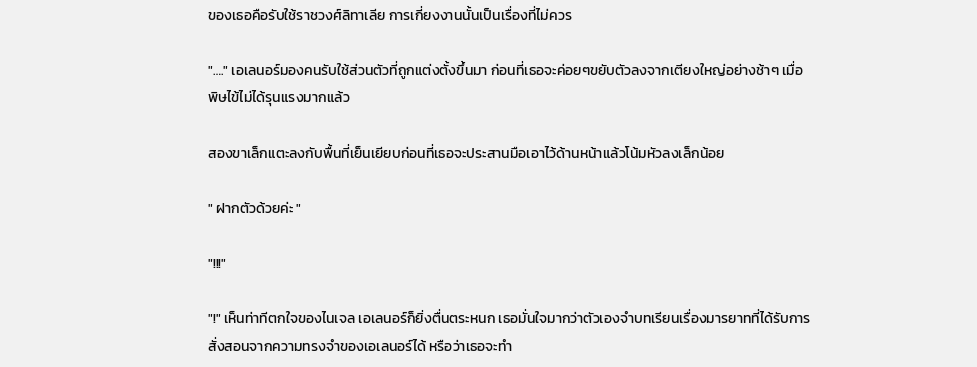ของเธอคือรับใช้ราชวงศ์ลิทาเลีย การเกี่ยงงานนั้นเป็นเรื่องที่ไม่ควร

"…." เอเลนอร์มองคนรับใช้ส่วนตัวที่ถูกแต่งตั้งขึ้นมา ก่อนที่เธอจะค่อยๆขยับตัวลงจากเตียงใหญ่อย่างช้าๆ เมื่อพิษไข้ไม่ได้รุนแรงมากแล้ว

สองขาเล็กแตะลงกับพื้นที่เย็นเยียบก่อนที่เธอจะประสานมือเอาไว้ด้านหน้าแล้วโน้มหัวลงเล็กน้อย

" ฝากตัวด้วยค่ะ "

"!!!"

"!" เห็นท่าทีตกใจของไนเจล เอเลนอร์ก็ยิ่งตื่นตระหนก เธอมั่นใจมากว่าตัวเองจำบทเรียนเรื่องมารยาทที่ได้รับการสั่งสอนจากความทรงจำของเอเลนอร์ได้ หรือว่าเธอจะทำ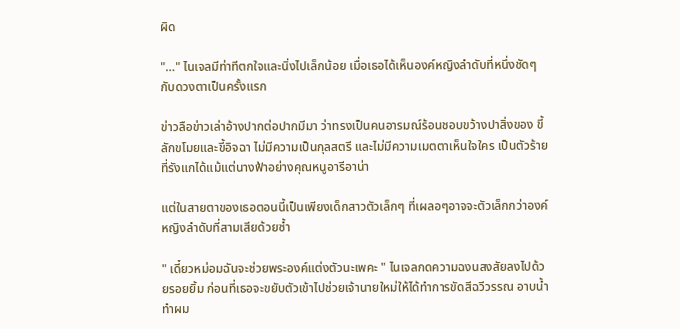ผิด

"…" ไนเจลมีท่าทีตกใจและนิ่งไปเล็กน้อย เมื่อเธอได้เห็นองค์หญิงลำดับที่หนึ่งชัดๆกับดวงตาเป็นครั้งแรก

ข่าวลือข่าวเล่าอ้างปากต่อปากมีมา ว่าทรงเป็นคนอารมณ์ร้อนชอบขว้างปาสิ่งของ ขี้ลักขโมยและขี้อิจฉา ไม่มีความเป็นกุลสตรี และไม่มีความเมตตาเห็นใจใคร เป็นตัวร้ายที่รังแกได้แม้แต่นางฟ้าอย่างคุณหนูอารีอาน่า

แต่ในสายตาของเธอตอนนี้เป็นเพียงเด็กสาวตัวเล็กๆ ที่เผลอๆอาจจะตัวเล็กกว่าองค์หญิงลำดับที่สามเสียด้วยซ้ำ

" เดี๋ยวหม่อมฉันจะช่วยพระองค์แต่งตัวนะเพคะ " ไนเจลกดความฉงนสงสัยลงไปด้วยรอยยิ้ม ก่อนที่เธอจะขยับตัวเข้าไปช่วยเจ้านายใหม่ให้ได้ทำการขัดสีฉวีวรรณ อาบน้ำทำผม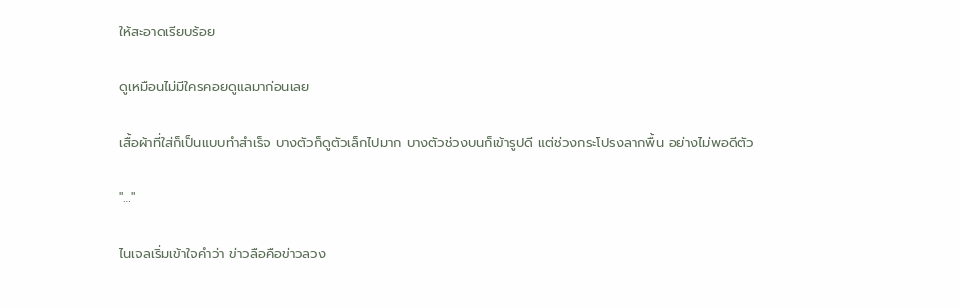ให้สะอาดเรียบร้อย

ดูเหมือนไม่มีใครคอยดูแลมาก่อนเลย

เสื้อผ้าที่ใส่ก็เป็นแบบทำสำเร็จ บางตัวก็ดูตัวเล็กไปมาก บางตัวช่วงบนก็เข้ารูปดี แต่ช่วงกระโปรงลากพื้น อย่างไม่พอดีตัว

"…"

ไนเจลเริ่มเข้าใจคำว่า ข่าวลือคือข่าวลวง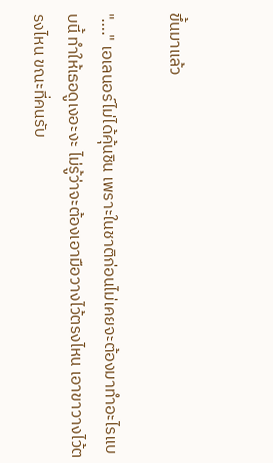ขึ้นมาแล้ว

"…." เอเลนอร์ไม่ได้คุ้นชิน เพราะในชาติก่อนไม่เคยจะต้องมาทำอะไรแบบนี้ ทำให้เธอดูเงอะงะ ไม่รู้ว่าจะต้องเอามือวางไว้ตรงไหน เอาขาวางไว้ตรงไหน ขณะที่คนรับ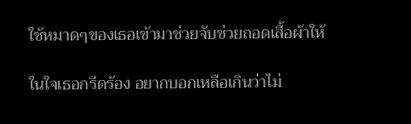ใช้หมาดๆของเธอเข้ามาช่วยจับช่วยถอดเสื้อผ้าให้

ในใจเธอกรีดร้อง อยากบอกเหลือเกินว่าไม่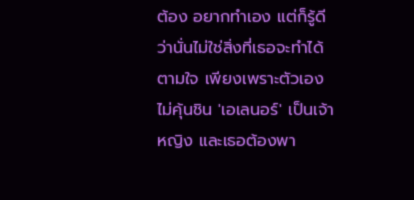ต้อง อยากทำเอง แต่ก็รู้ดีว่านั่นไม่ใช่สิ่งที่เธอจะทำได้ตามใจ เพียงเพราะตัวเองไม่คุ้นชิน 'เอเลนอร์' เป็นเจ้าหญิง และเธอต้องพา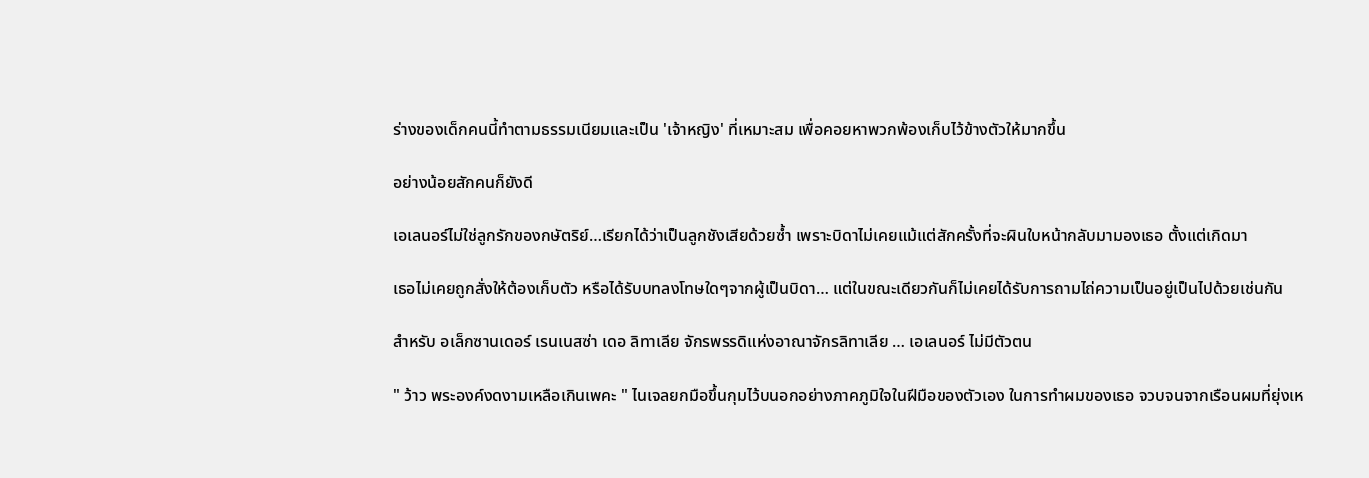ร่างของเด็กคนนี้ทำตามธรรมเนียมและเป็น 'เจ้าหญิง' ที่เหมาะสม เพื่อคอยหาพวกพ้องเก็บไว้ข้างตัวให้มากขึ้น

อย่างน้อยสักคนก็ยังดี

เอเลนอร์ไม่ใช่ลูกรักของกษัตริย์…เรียกได้ว่าเป็นลูกชังเสียด้วยซ้ำ เพราะบิดาไม่เคยแม้แต่สักครั้งที่จะผินใบหน้ากลับมามองเธอ ตั้งแต่เกิดมา

เธอไม่เคยถูกสั่งให้ต้องเก็บตัว หรือได้รับบทลงโทษใดๆจากผู้เป็นบิดา… แต่ในขณะเดียวกันก็ไม่เคยได้รับการถามไถ่ความเป็นอยู่เป็นไปด้วยเช่นกัน

สำหรับ อเล็กซานเดอร์ เรนเนสซ่า เดอ ลิทาเลีย จักรพรรดิแห่งอาณาจักรลิทาเลีย … เอเลนอร์ ไม่มีตัวตน

" ว้าว พระองค์งดงามเหลือเกินเพคะ " ไนเจลยกมือขึ้นกุมไว้บนอกอย่างภาคภูมิใจในฝีมือของตัวเอง ในการทำผมของเธอ จวบจนจากเรือนผมที่ยุ่งเห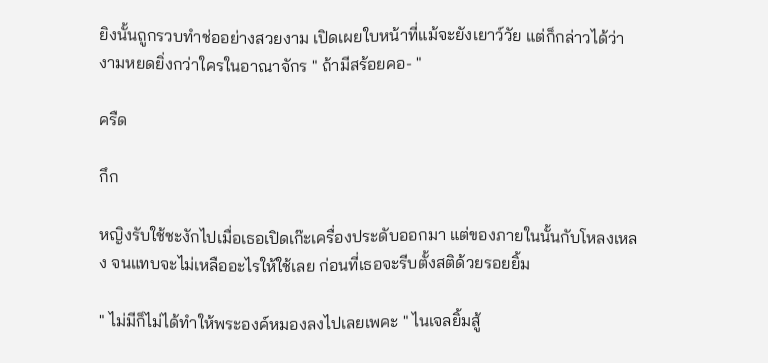ยิงนั้นถูกรวบทำช่ออย่างสวยงาม เปิดเผยใบหน้าที่แม้จะยังเยาว์วัย แต่ก็กล่าวได้ว่างามหยดยิ่งกว่าใครในอาณาจักร " ถ้ามีสร้อยคอ- "

ครืด

กึก

หญิงรับใช้ชะงักไปเมื่อเธอเปิดเก๊ะเครื่องประดับออกมา แต่ของภายในนั้นกับโหลงเหลง จนแทบจะไม่เหลืออะไรให้ใช้เลย ก่อนที่เธอจะรีบตั้งสติด้วยรอยยิ้ม

" ไม่มีก็ไม่ได้ทำให้พระองค์หมองลงไปเลยเพคะ " ไนเจลยิ้มสู้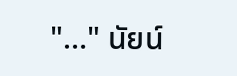"…" นัยน์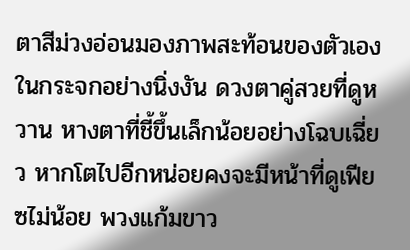ตาสีม่วงอ่อนมองภาพสะท้อนของตัวเองในกระจกอย่างนิ่งงัน ดวงตาคู่สวยที่ดูหวาน หางตาที่ชี้ขึ้นเล็กน้อยอย่างโฉบเฉี่ยว หากโตไปอีกหน่อยคงจะมีหน้าที่ดูเฟียซไม่น้อย พวงแก้มขาว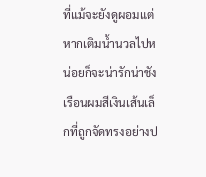ที่แม้จะยังดูผอมแต่หากเติมน้ำนวลไปหน่อยก็จะน่ารักน่าชัง เรือนผมสีเงินเส้นเล็กที่ถูกจัดทรงอย่างป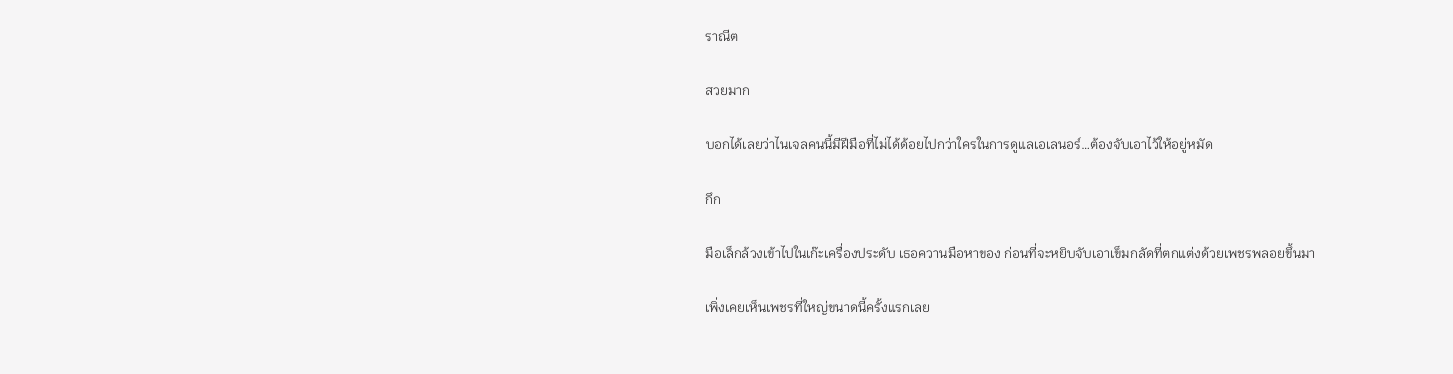ราณีต

สวยมาก

บอกได้เลยว่าไนเจลคนนี้มีฝีมือที่ไม่ได้ด้อยไปกว่าใครในการดูแลเอเลนอร์…ต้องจับเอาไว้ให้อยู่หมัด

กึก

มือเล็กล้วงเข้าไปในเก๊ะเครื่องประดับ เธอควานมือหาของ ก่อนที่จะหยิบจับเอาเข็มกลัดที่ตกแต่งด้วยเพชรพลอยขึ้นมา

เพิ่งเคยเห็นเพชรที่ใหญ่ขนาดนี้ครั้งแรกเลย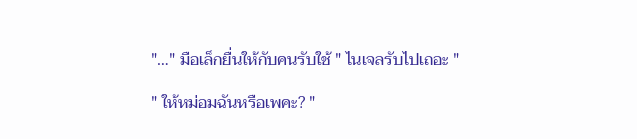"…" มือเล็กยื่นให้กับคนรับใช้ " ไนเจลรับไปเถอะ "

" ให้หม่อมฉันหรือเพคะ? "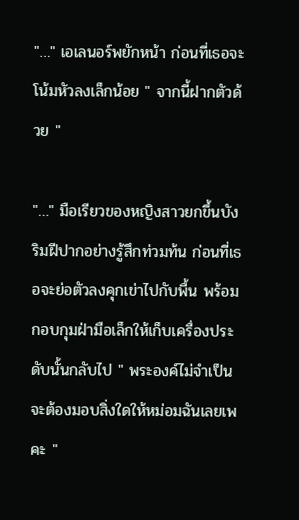"…" เอเลนอร์พยักหน้า ก่อนที่เธอจะโน้มหัวลงเล็กน้อย " จากนี้ฝากตัวด้วย "

"…" มือเรียวของหญิงสาวยกขึ้นบังริมฝีปากอย่างรู้สึกท่วมท้น ก่อนที่เธอจะย่อตัวลงคุกเข่าไปกับพื้น พร้อมกอบกุมฝ่ามือเล็กให้เก็บเครื่องประดับนั้นกลับไป " พระองค์ไม่จำเป็นจะต้องมอบสิ่งใดให้หม่อมฉันเลยเพคะ "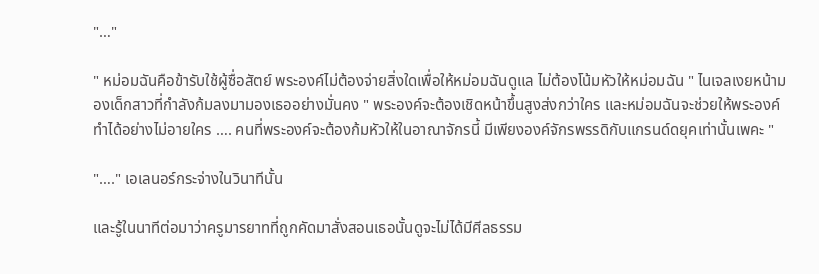"…"

" หม่อมฉันคือข้ารับใช้ผู้ซื่อสัตย์ พระองค์ไม่ต้องจ่ายสิ่งใดเพื่อให้หม่อมฉันดูแล ไม่ต้องโน้มหัวให้หม่อมฉัน " ไนเจลเงยหน้ามองเด็กสาวที่กำลังก้มลงมามองเธออย่างมั่นคง " พระองค์จะต้องเชิดหน้าขึ้นสูงส่งกว่าใคร และหม่อมฉันจะช่วยให้พระองค์ทำได้อย่างไม่อายใคร …. คนที่พระองค์จะต้องก้มหัวให้ในอาณาจักรนี้ มีเพียงองค์จักรพรรดิกับแกรนด์ดยุคเท่านั้นเพคะ "

"…." เอเลนอร์กระจ่างในวินาทีนั้น

และรู้ในนาทีต่อมาว่าครูมารยาทที่ถูกคัดมาสั่งสอนเธอนั้นดูจะไม่ได้มีศีลธรรม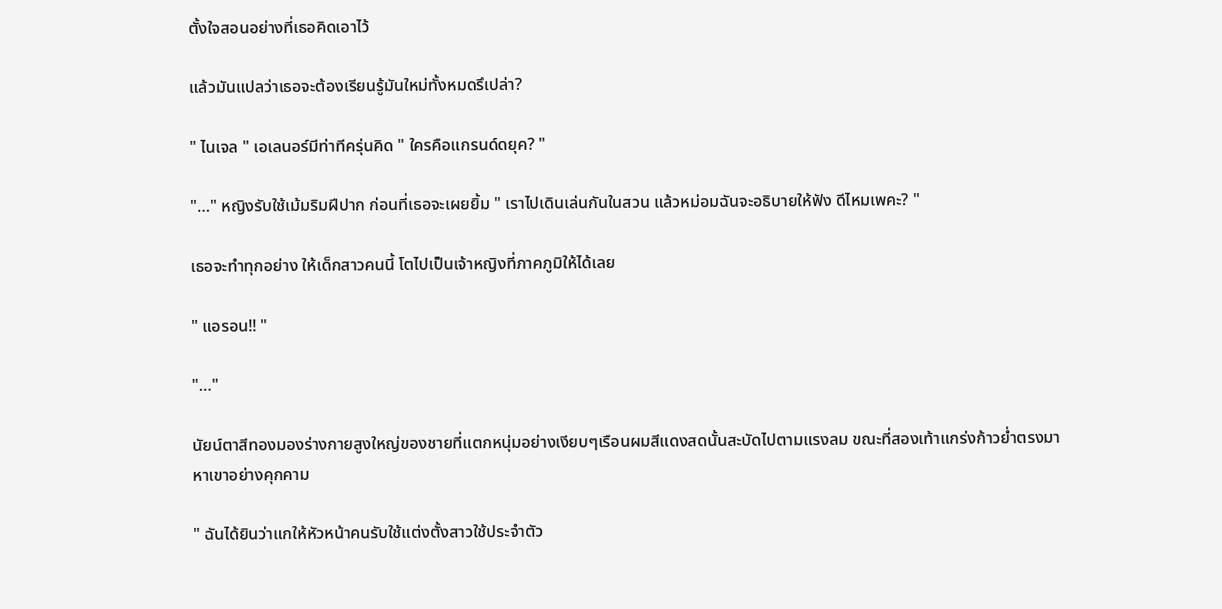ตั้งใจสอนอย่างที่เธอคิดเอาไว้

แล้วมันแปลว่าเธอจะต้องเรียนรู้มันใหม่ทั้งหมดรึเปล่า?

" ไนเจล " เอเลนอร์มีท่าทีครุ่นคิด " ใครคือแกรนด์ดยุค? "

"…" หญิงรับใช้เม้มริมฝีปาก ก่อนที่เธอจะเผยยิ้ม " เราไปเดินเล่นกันในสวน แล้วหม่อมฉันจะอธิบายให้ฟัง ดีไหมเพคะ? "

เธอจะทำทุกอย่าง ให้เด็กสาวคนนี้ โตไปเป็นเจ้าหญิงที่ภาคภูมิให้ได้เลย

" แอรอน!! "

"…"

นัยน์ตาสีทองมองร่างกายสูงใหญ่ของชายที่แตกหนุ่มอย่างเงียบๆเรือนผมสีแดงสดนั้นสะบัดไปตามแรงลม ขณะที่สองเท้าแกร่งก้าวย่ำตรงมาหาเขาอย่างคุกคาม

" ฉันได้ยินว่าแกให้หัวหน้าคนรับใช้แต่งตั้งสาวใช้ประจำตัว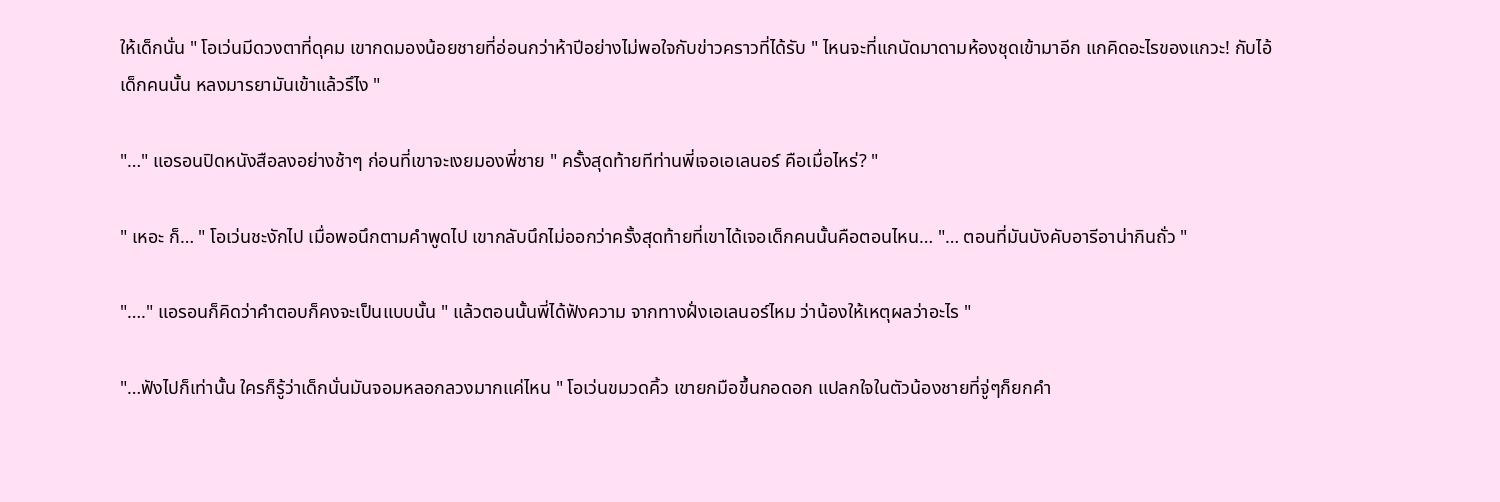ให้เด็กนั่น " โอเว่นมีดวงตาที่ดุคม เขากดมองน้อยชายที่อ่อนกว่าห้าปีอย่างไม่พอใจกับข่าวคราวที่ได้รับ " ไหนจะที่แกนัดมาดามห้องชุดเข้ามาอีก แกคิดอะไรของแกวะ! กับไอ้เด็กคนนั้น หลงมารยามันเข้าแล้วรึไง "

"…" แอรอนปิดหนังสือลงอย่างช้าๆ ก่อนที่เขาจะเงยมองพี่ชาย " ครั้งสุดท้ายทีท่านพี่เจอเอเลนอร์ คือเมื่อไหร่? "

" เหอะ ก็… " โอเว่นชะงักไป เมื่อพอนึกตามคำพูดไป เขากลับนึกไม่ออกว่าครั้งสุดท้ายที่เขาได้เจอเด็กคนนั้นคือตอนไหน… "… ตอนที่มันบังคับอารีอาน่ากินถั่ว "

"…." แอรอนก็คิดว่าคำตอบก็คงจะเป็นแบบนั้น " แล้วตอนนั้นพี่ได้ฟังความ จากทางฝั่งเอเลนอร์ไหม ว่าน้องให้เหตุผลว่าอะไร "

"…ฟังไปก็เท่านั้น ใครก็รู้ว่าเด็กนั่นมันจอมหลอกลวงมากแค่ไหน " โอเว่นขมวดคิ้ว เขายกมือขึ้นกอดอก แปลกใจในตัวน้องชายที่จู่ๆก็ยกคำ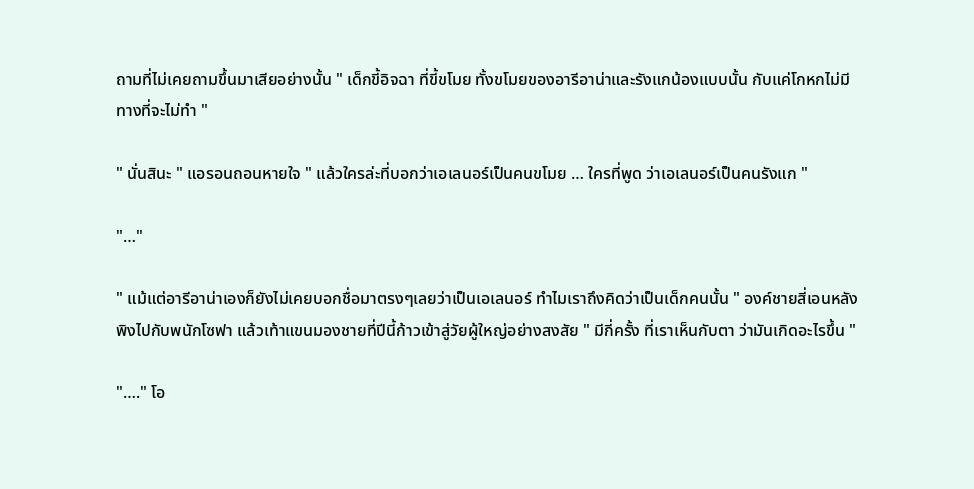ถามที่ไม่เคยถามขึ้นมาเสียอย่างนั้น " เด็กขี้อิจฉา ที่ขี้ขโมย ทั้งขโมยของอารีอาน่าและรังแกน้องแบบนั้น กับแค่โกหกไม่มีทางที่จะไม่ทำ "

" นั่นสินะ " แอรอนถอนหายใจ " แล้วใครล่ะที่บอกว่าเอเลนอร์เป็นคนขโมย … ใครที่พูด ว่าเอเลนอร์เป็นคนรังแก "

"…"

" แม้แต่อารีอาน่าเองก็ยังไม่เคยบอกชื่อมาตรงๆเลยว่าเป็นเอเลนอร์ ทำไมเราถึงคิดว่าเป็นเด็กคนนั้น " องค์ชายสี่เอนหลังพิงไปกับพนักโซฟา แล้วเท้าแขนมองชายที่ปีนี้ก้าวเข้าสู่วัยผู้ใหญ่อย่างสงสัย " มีกี่ครั้ง ที่เราเห็นกับตา ว่ามันเกิดอะไรขึ้น "

"…." โอ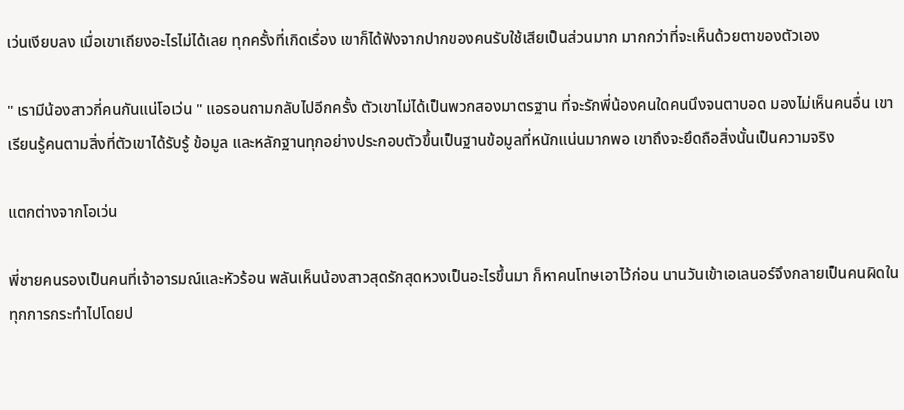เว่นเงียบลง เมื่อเขาเถียงอะไรไม่ได้เลย ทุกครั้งที่เกิดเรื่อง เขาก็ได้ฟังจากปากของคนรับใช้เสียเป็นส่วนมาก มากกว่าที่จะเห็นด้วยตาของตัวเอง

" เรามีน้องสาวกี่คนกันแน่โอเว่น " แอรอนถามกลับไปอีกครั้ง ตัวเขาไม่ได้เป็นพวกสองมาตรฐาน ที่จะรักพี่น้องคนใดคนนึงจนตาบอด มองไม่เห็นคนอื่น เขาเรียนรู้คนตามสิ่งที่ตัวเขาได้รับรู้ ข้อมูล และหลักฐานทุกอย่างประกอบตัวขึ้นเป็นฐานข้อมูลที่หนักแน่นมากพอ เขาถึงจะยึดถือสิ่งนั้นเป็นความจริง

แตกต่างจากโอเว่น

พี่ชายคนรองเป็นคนที่เจ้าอารมณ์และหัวร้อน พลันเห็นน้องสาวสุดรักสุดหวงเป็นอะไรขึ้นมา ก็หาคนโทษเอาไว้ก่อน นานวันเข้าเอเลนอร์จึงกลายเป็นคนผิดในทุกการกระทำไปโดยป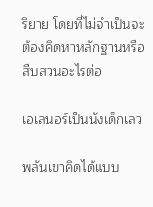ริยาย โดยที่ไม่จำเป็นจะต้องคิดหาหลักฐานหรือสืบสวนอะไรต่อ

เอเลนอร์เป็นนังเด็กเลว

พลันเขาคิดได้แบบ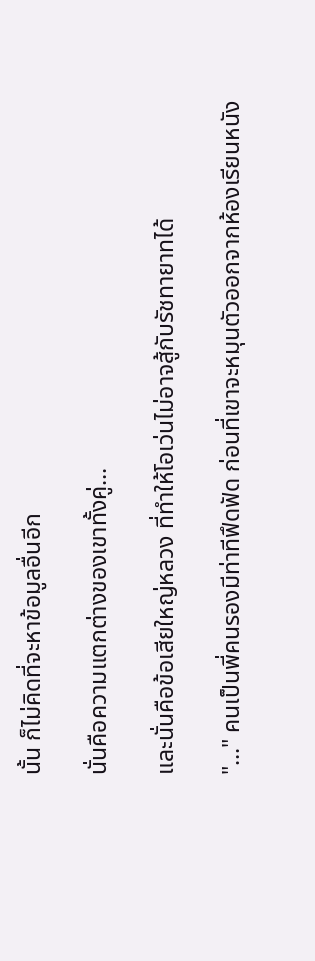นั้น ก็ไม่คิดที่จะหาข้อมูลอื่นอีก

นั่นคือความแตกต่างของเขาทั้งคู่…

และนั่นคือข้อเสียใหญ่หลวง ที่ทำให้โอเว่นไม่อาจสู้กับรัชทายาทได้

"…" คนเป็นพี่คนรองมีท่าทีฟึดฟัด ก่อนที่เขาจะหมุนตัวออกจากห้องเรียนหนัง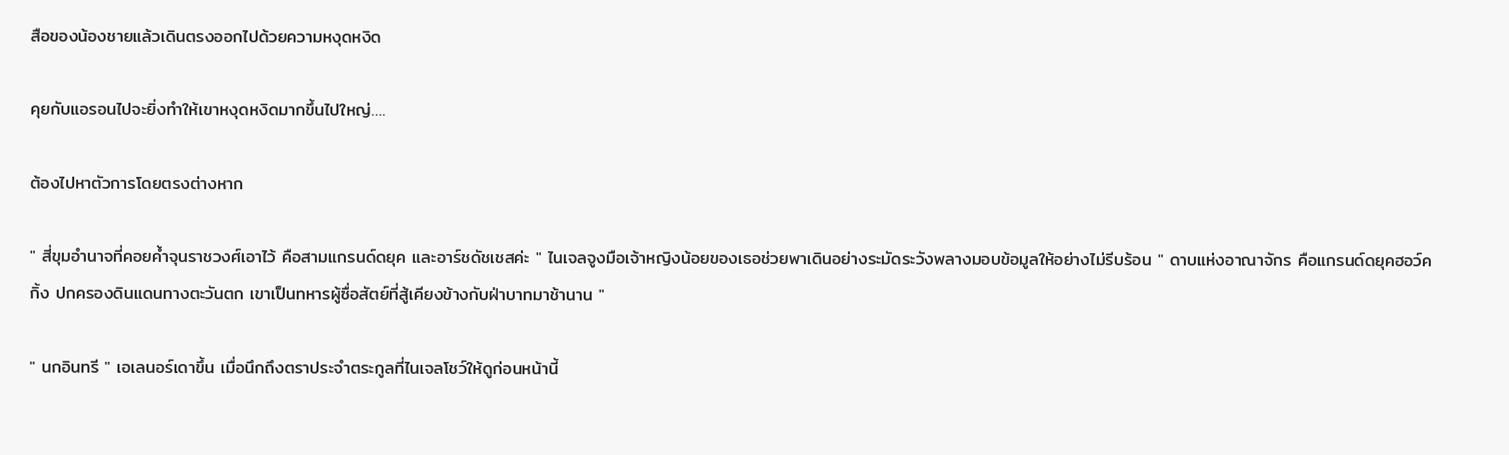สือของน้องชายแล้วเดินตรงออกไปด้วยความหงุดหงิด

คุยกับแอรอนไปจะยิ่งทำให้เขาหงุดหงิดมากขึ้นไปใหญ่….

ต้องไปหาตัวการโดยตรงต่างหาก

" สี่ขุมอำนาจที่คอยค้ำจุนราชวงศ์เอาไว้ คือสามแกรนด์ดยุค และอาร์ชดัชเชสค่ะ " ไนเจลจูงมือเจ้าหญิงน้อยของเธอช่วยพาเดินอย่างระมัดระวังพลางมอบข้อมูลให้อย่างไม่รีบร้อน " ดาบแห่งอาณาจักร คือแกรนด์ดยุคฮอว์คกิ้ง ปกครองดินแดนทางตะวันตก เขาเป็นทหารผู้ซื่อสัตย์ที่สู้เคียงข้างกับฝ่าบาทมาช้านาน "

" นกอินทรี " เอเลนอร์เดาขึ้น เมื่อนึกถึงตราประจำตระกูลที่ไนเจลโชว์ให้ดูก่อนหน้านี้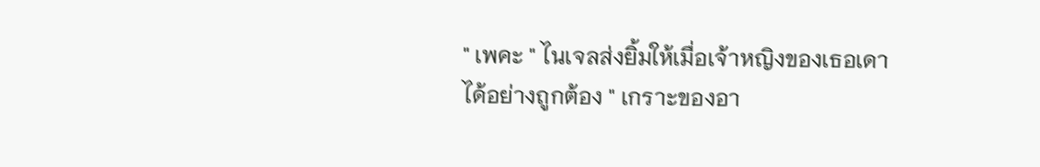" เพคะ " ไนเจลส่งยิ้มให้เมื่อเจ้าหญิงของเธอเดาได้อย่างถูกต้อง " เกราะของอา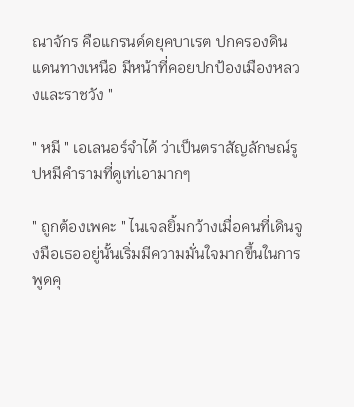ณาจักร คือแกรนด์ดยุคบาเรต ปกครองดินแดนทางเหนือ มีหน้าที่คอยปกป้องเมืองหลวงและราชวัง "

" หมี " เอเลนอร์จำได้ ว่าเป็นตราสัญลักษณ์รูปหมีคำรามที่ดูเท่เอามากๆ

" ถูกต้องเพคะ " ไนเจลยิ้มกว้างเมื่อคนที่เดินจูงมือเธออยู่นั้นเริ่มมีความมั่นใจมากขึ้นในการพูดคุ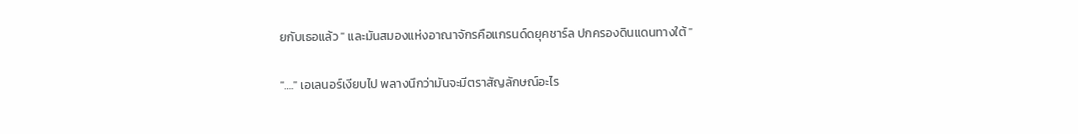ยกับเธอแล้ว " และมันสมองแห่งอาณาจักรคือแกรนด์ดยุคชาร์ล ปกครองดินแดนทางใต้ "

"…." เอเลนอร์เงียบไป พลางนึกว่ามันจะมีตราสัญลักษณ์อะไร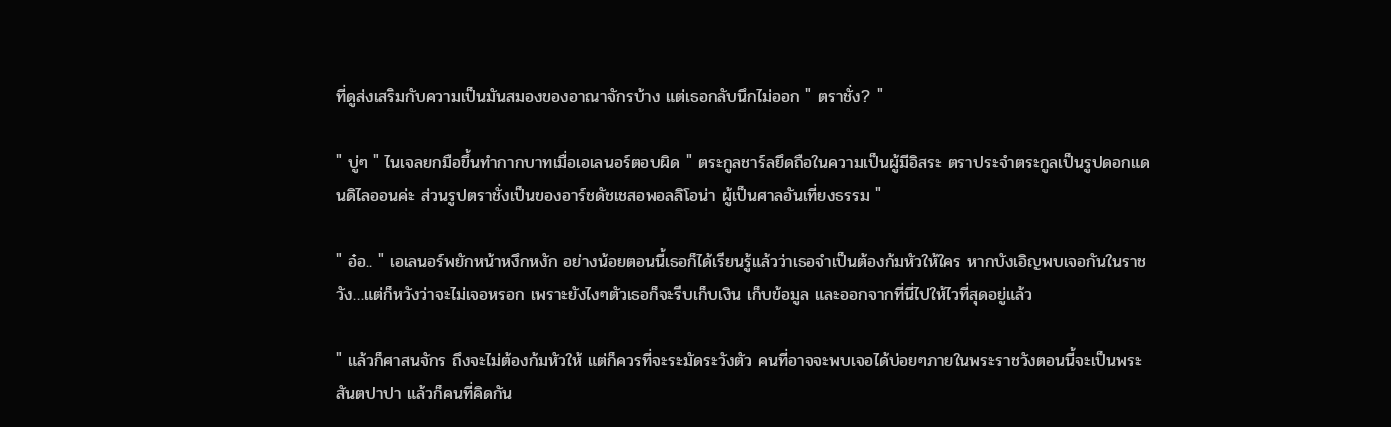ที่ดูส่งเสริมกับความเป็นมันสมองของอาณาจักรบ้าง แต่เธอกลับนึกไม่ออก " ตราชั่ง? "

" บู่ๆ " ไนเจลยกมือขึ้นทำกากบาทเมื่อเอเลนอร์ตอบผิด " ตระกูลชาร์ลยึดถือในความเป็นผู้มีอิสระ ตราประจำตระกูลเป็นรูปดอกแดนดิไลออนค่ะ ส่วนรูปตราชั่งเป็นของอาร์ชดัชเชสอพอลลิโอน่า ผู้เป็นศาลอันเที่ยงธรรม "

" อ๋อ.. " เอเลนอร์พยักหน้าหงึกหงัก อย่างน้อยตอนนี้เธอก็ได้เรียนรู้แล้วว่าเธอจำเป็นต้องก้มหัวให้ใคร หากบังเอิญพบเจอกันในราชวัง…แต่ก็หวังว่าจะไม่เจอหรอก เพราะยังไงๆตัวเธอก็จะรีบเก็บเงิน เก็บข้อมูล และออกจากที่นี่ไปให้ไวที่สุดอยู่แล้ว

" แล้วก็ศาสนจักร ถึงจะไม่ต้องก้มหัวให้ แต่ก็ควรที่จะระมัดระวังตัว คนที่อาจจะพบเจอได้บ่อยๆภายในพระราชวังตอนนี้จะเป็นพระสันตปาปา แล้วก็คนที่คิดกัน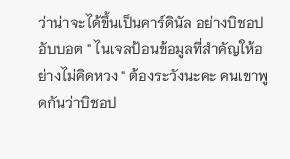ว่าน่าจะได้ขึ้นเป็นคาร์ดินัล อย่างบิชอปอับบอต " ไนเจลป้อนข้อมูลที่สำคัญให้อย่างไม่คิดหวง " ต้องระวังนะคะ คนเขาพูดกันว่าบิชอป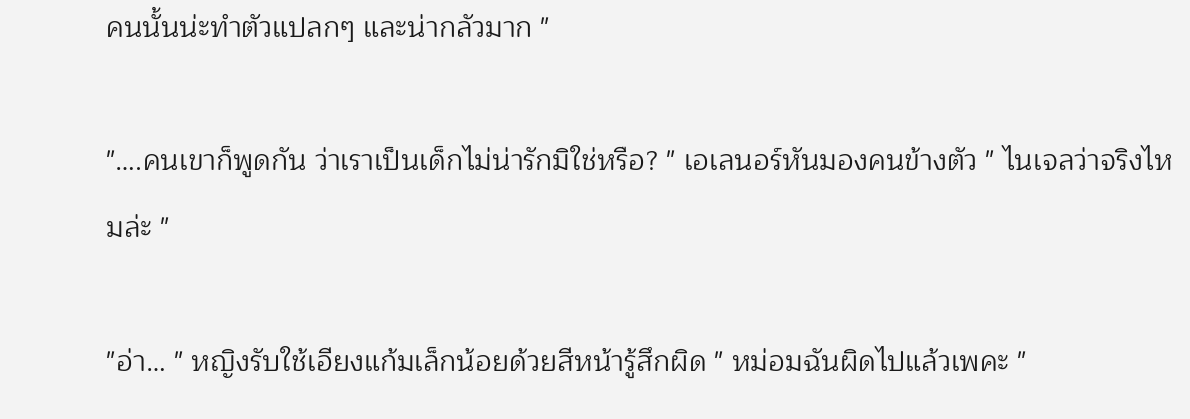คนนั้นน่ะทำตัวแปลกๆ และน่ากลัวมาก "

"….คนเขาก็พูดกัน ว่าเราเป็นเด็กไม่น่ารักมิใช่หรือ? " เอเลนอร์หันมองคนข้างตัว " ไนเจลว่าจริงไหมล่ะ "

"อ่า… " หญิงรับใช้เอียงแก้มเล็กน้อยด้วยสีหน้ารู้สึกผิด " หม่อมฉันผิดไปแล้วเพคะ "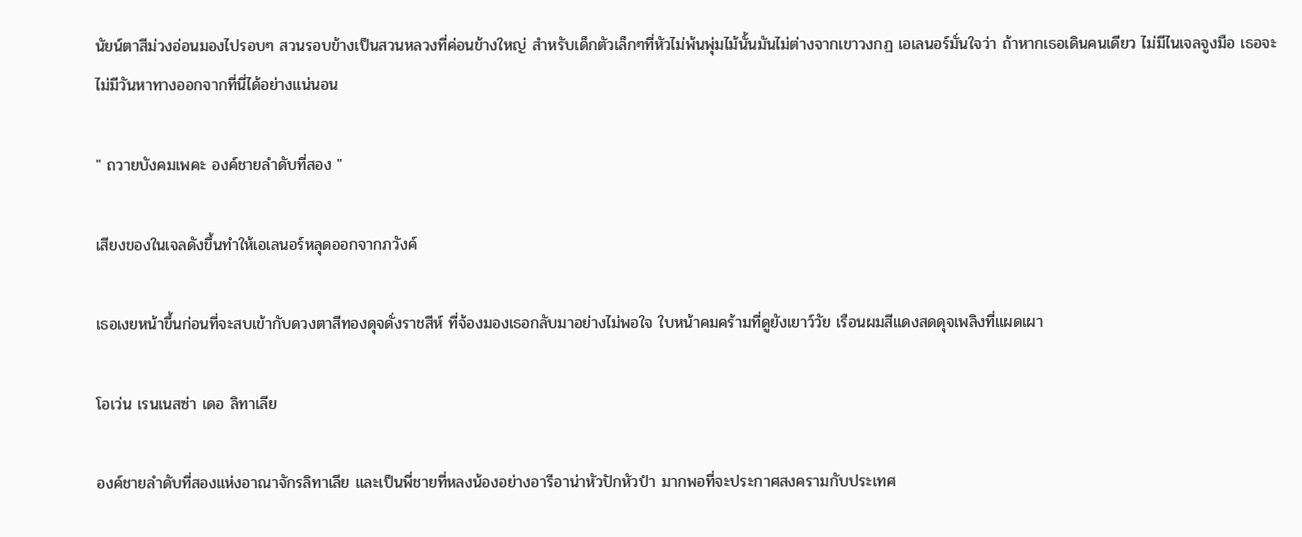นัยน์ตาสีม่วงอ่อนมองไปรอบๆ สวนรอบข้างเป็นสวนหลวงที่ค่อนข้างใหญ่ สำหรับเด็กตัวเล็กๆที่หัวไม่พ้นพุ่มไม้นั้นมันไม่ต่างจากเขาวงกฏ เอเลนอร์มั่นใจว่า ถ้าหากเธอเดินคนเดียว ไม่มีไนเจลจูงมือ เธอจะไม่มีวันหาทางออกจากที่นี่ได้อย่างแน่นอน

" ถวายบังคมเพคะ องค์ชายลำดับที่สอง "

เสียงของในเจลดังขึ้นทำให้เอเลนอร์หลุดออกจากภวังค์

เธอเงยหน้าขึ้นก่อนที่จะสบเข้ากับดวงตาสีทองดุจดั่งราชสีห์ ที่จ้องมองเธอกลับมาอย่างไม่พอใจ ใบหน้าคมคร้ามที่ดูยังเยาว์วัย เรือนผมสีแดงสดดุจเพลิงที่แผดเผา

โอเว่น เรนเนสซ่า เดอ ลิทาเลีย

องค์ชายลำดับที่สองแห่งอาณาจักรลิทาเลีย และเป็นพี่ชายที่หลงน้องอย่างอารีอาน่าหัวปักหัวปำ มากพอที่จะประกาศสงครามกับประเทศ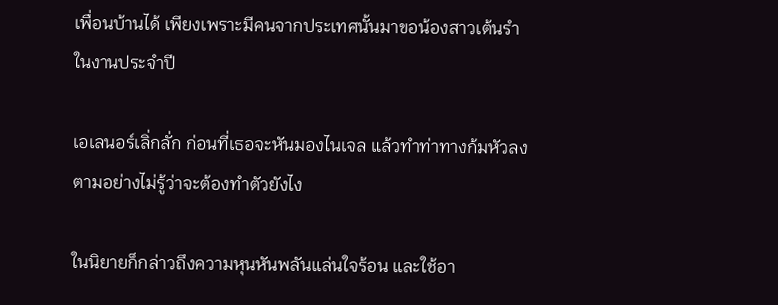เพื่อนบ้านได้ เพียงเพราะมีคนจากประเทศนั้นมาขอน้องสาวเต้นรำในงานประจำปี

เอเลนอร์เลิ่กลั่ก ก่อนที่เธอจะหันมองไนเจล แล้วทำท่าทางก้มหัวลงตามอย่างไม่รู้ว่าจะต้องทำตัวยังไง

ในนิยายก็กล่าวถึงความหุนหันพลันแล่นใจร้อน และใช้อา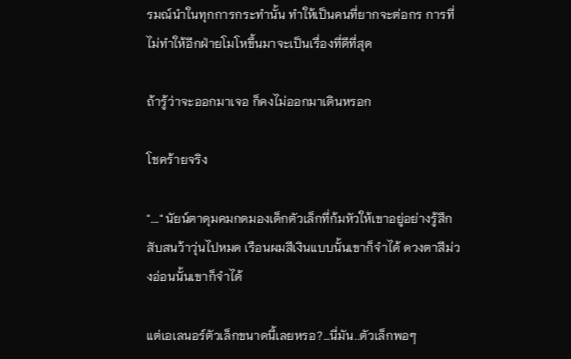รมณ์นำในทุกการกระทำนั้น ทำให้เป็นคนที่ยากจะต่อกร การที่ไม่ทำให้อีกฝ่ายโมโหขึ้นมาจะเป็นเรื่องที่ดีที่สุด

ถ้ารู้ว่าจะออกมาเจอ ก็คงไม่ออกมาเดินหรอก

โชคร้ายจริง

"…." นัยน์ตาดุมคมกดมองเด็กตัวเล็กที่ก้มหัวให้เขาอยู่อย่างรู้สึกสับสนว้าวุ่นไปหมด เรือนผมสีเงินแบบนั้นเขาก็จำได้ ดวงตาสีม่วงอ่อนนั้นเขาก็จำได้

แต่เอเลนอร์ตัวเล็กขนาดนี้เลยหรอ?…นี่มัน..ตัวเล็กพอๆ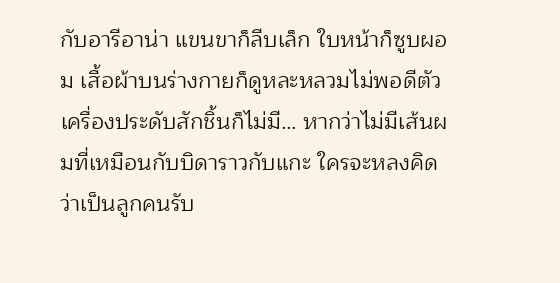กับอารีอาน่า แขนขาก็ลีบเล็ก ใบหน้าก็ซูบผอม เสื้อผ้าบนร่างกายก็ดูหละหลวมไม่พอดีตัว เครื่องประดับสักชิ้นก็ไม่มี… หากว่าไม่มีเส้นผมที่เหมือนกับบิดาราวกับแกะ ใครจะหลงคิดว่าเป็นลูกคนรับ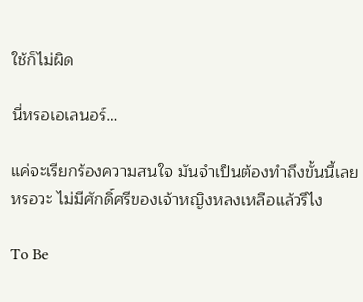ใช้ก็ไม่ผิด

นี่หรอเอเลนอร์…

แค่จะเรียกร้องความสนใจ มันจำเป็นต้องทำถึงขั้นนี้เลยหรอวะ ไม่มีศักดิ์ศรีของเจ้าหญิงหลงเหลือแล้วรึไง

To Be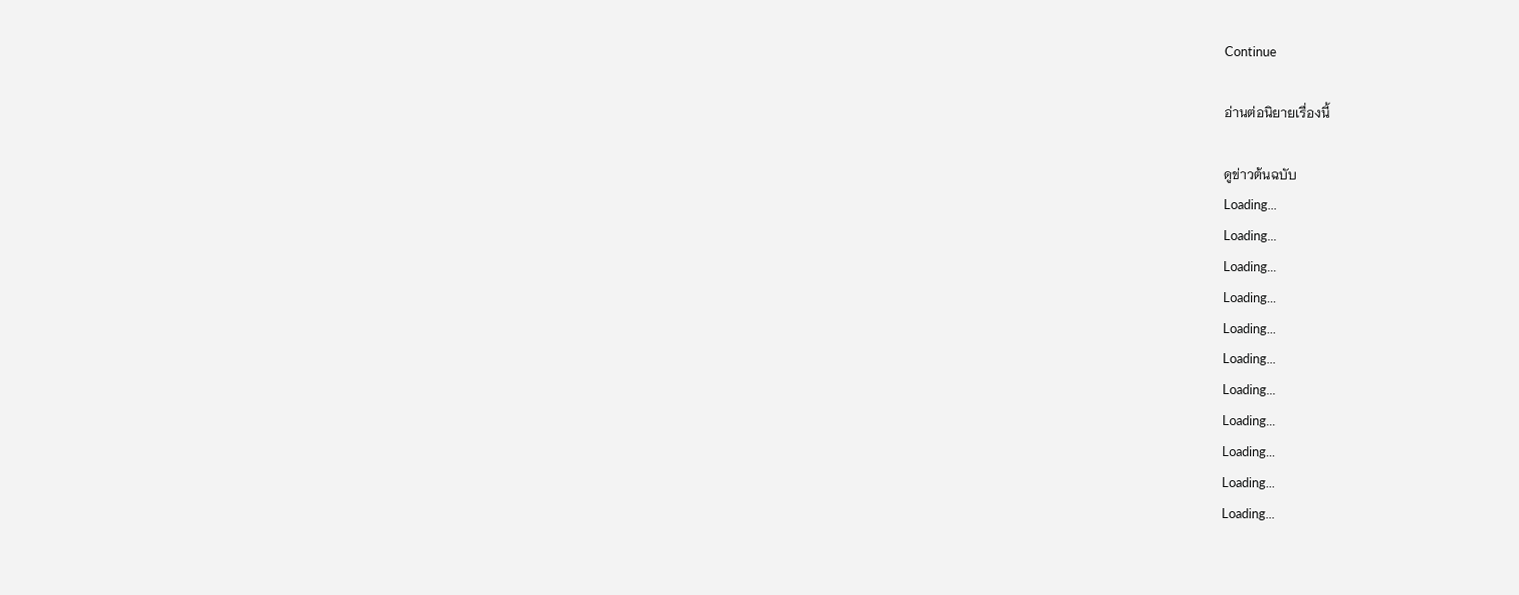Continue

อ่านต่อนิยายเรื่องนี้

ดูข่าวต้นฉบับ
Loading...
Loading...
Loading...
Loading...
Loading...
Loading...
Loading...
Loading...
Loading...
Loading...
Loading...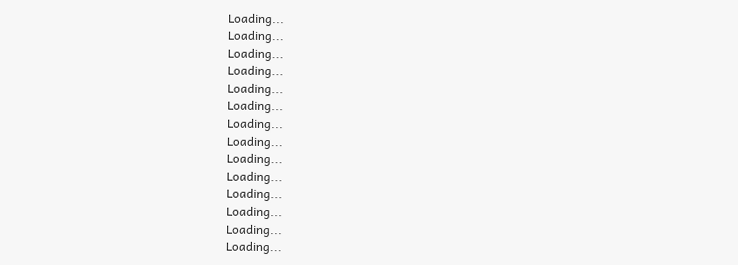Loading...
Loading...
Loading...
Loading...
Loading...
Loading...
Loading...
Loading...
Loading...
Loading...
Loading...
Loading...
Loading...
Loading...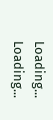Loading...
Loading...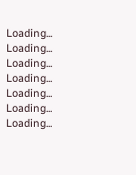Loading...
Loading...
Loading...
Loading...
Loading...
Loading...
Loading...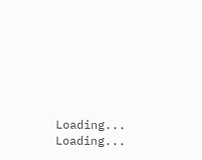Loading...
Loading...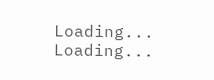Loading...
Loading...